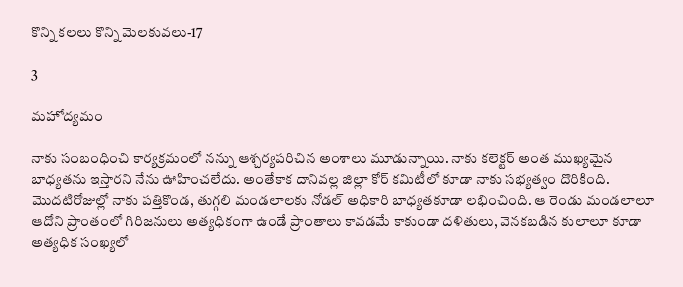కొన్ని కలలు కొన్ని మెలకువలు-17

3

మహోద్యమం

నాకు సంబంధించి కార్యక్రమంలో నన్ను ఆశ్చర్యపరిచిన అంశాలు మూడున్నాయి. నాకు కలెక్టర్ అంత ముఖ్యమైన బాధ్యతను ఇస్తారని నేను ఊహించలేదు. అంతేకాక దానివల్ల జిల్లా కోర్ కమిటీలో కూడా నాకు సభ్యత్వం దొరికింది. మొదటిరోజుల్లో నాకు పత్తికొండ, తుగ్గలి మండలాలకు నోడల్ అధికారి బాధ్యతకూడా లభించింది. ఆ రెండు మండలాలూ ఆదోని ప్రాంతంలో గిరిజనులు అత్యధికంగా ఉండే ప్రాంతాలు కావడమే కాకుండా దళితులు, వెనకబడిన కులాలూ కూడా అత్యధిక సంఖ్యలో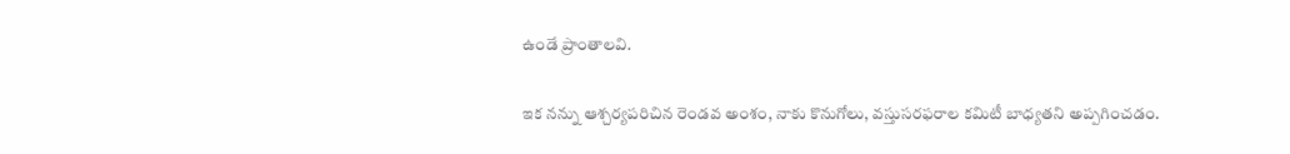ఉండే ప్రాంతాలవి.

ఇక నన్ను ఆశ్చర్యపరిచిన రెండవ అంశం, నాకు కొనుగోలు, వస్తుసరఫరాల కమిటీ బాధ్యతని అప్పగించడం.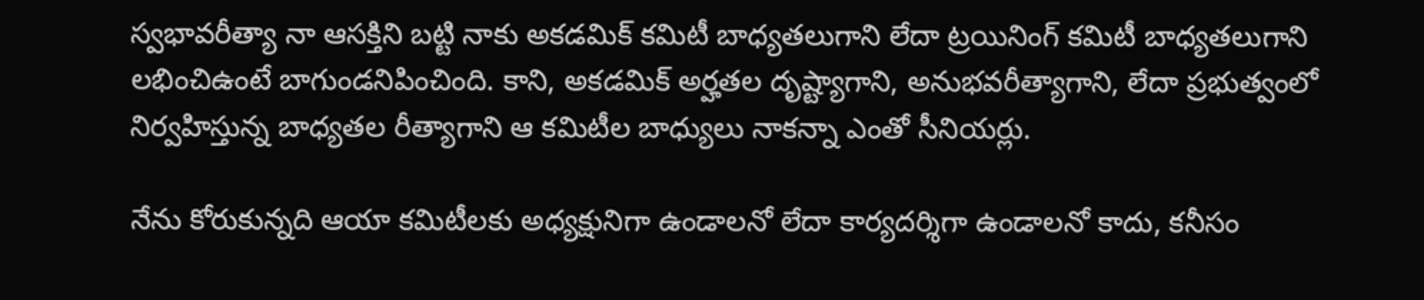స్వభావరీత్యా నా ఆసక్తిని బట్టి నాకు అకడమిక్ కమిటీ బాధ్యతలుగాని లేదా ట్రయినింగ్ కమిటీ బాధ్యతలుగాని లభించిఉంటే బాగుండనిపించింది. కాని, అకడమిక్ అర్హతల దృష్ట్యాగాని, అనుభవరీత్యాగాని, లేదా ప్రభుత్వంలో నిర్వహిస్తున్న బాధ్యతల రీత్యాగాని ఆ కమిటీల బాధ్యులు నాకన్నా ఎంతో సీనియర్లు.

నేను కోరుకున్నది ఆయా కమిటీలకు అధ్యక్షునిగా ఉండాలనో లేదా కార్యదర్శిగా ఉండాలనో కాదు, కనీసం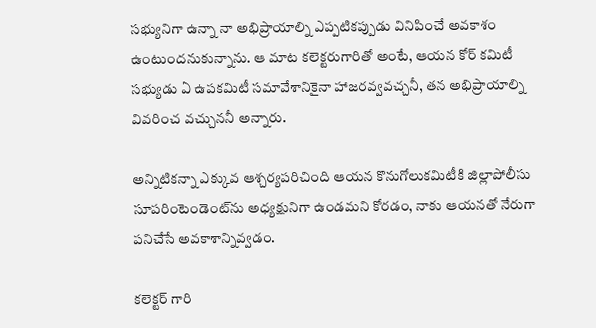సభ్యునిగా ఉన్నా నా అభిప్రాయాల్ని ఎప్పటికప్పుడు వినిపించే అవకాశం ఉంటుందనుకున్నాను. ఆ మాట కలెక్టరుగారితో అంటే, ఆయన కోర్ కమిటీ సభ్యుడు ఏ ఉపకమిటీ సమావేశానికైనా హాజరవ్వవచ్చనీ, తన అభిప్రాయాల్ని వివరించ వచ్చుననీ అన్నారు.

అన్నిటికన్నా ఎక్కువ ఆశ్చర్యపరిచింది ఆయన కొనుగోలుకమిటీకి జిల్లాపోలీసు సూపరింటెండెంట్‌ను అధ్యక్షునిగా ఉండమని కోరడం, నాకు ఆయనతో నేరుగా పనిచేసే అవకాశాన్నివ్వడం.

కలెక్టర్ గారి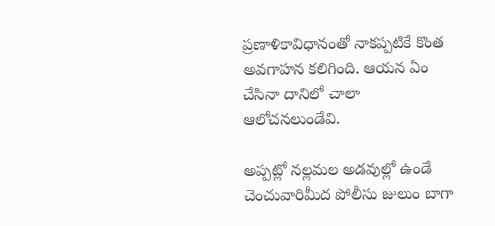ప్రణాళికావిధానంతో నాకప్పటికే కొంత అవగాహన కలిగింది. ఆయన ఏం చేసినా దానిలో చాలా ఆలోచనలుండేవి.

అప్పట్లో నల్లమల అడవుల్లో ఉండే చెంచువారిమీద పోలీసు జులుం బాగా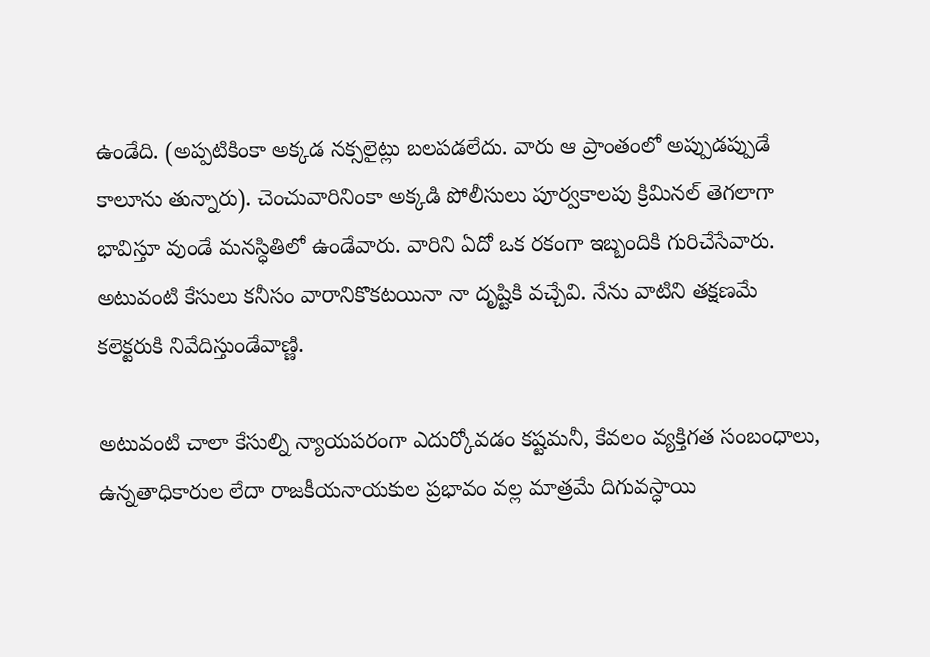ఉండేది. (అప్పటికింకా అక్కడ నక్సలైట్లు బలపడలేదు. వారు ఆ ప్రాంతంలో అప్పుడప్పుడే కాలూను తున్నారు). చెంచువారినింకా అక్కడి పోలీసులు పూర్వకాలపు క్రిమినల్ తెగలాగా భావిస్తూ వుండే మనస్ధితిలో ఉండేవారు. వారిని ఏదో ఒక రకంగా ఇబ్బందికి గురిచేసేవారు. అటువంటి కేసులు కనీసం వారానికొకటయినా నా దృష్టికి వచ్చేవి. నేను వాటిని తక్షణమే కలెక్టరుకి నివేదిస్తుండేవాణ్ణి.

అటువంటి చాలా కేసుల్ని న్యాయపరంగా ఎదుర్కోవడం కష్టమనీ, కేవలం వ్యక్తిగత సంబంధాలు, ఉన్నతాధికారుల లేదా రాజకీయనాయకుల ప్రభావం వల్ల మాత్రమే దిగువస్ధాయి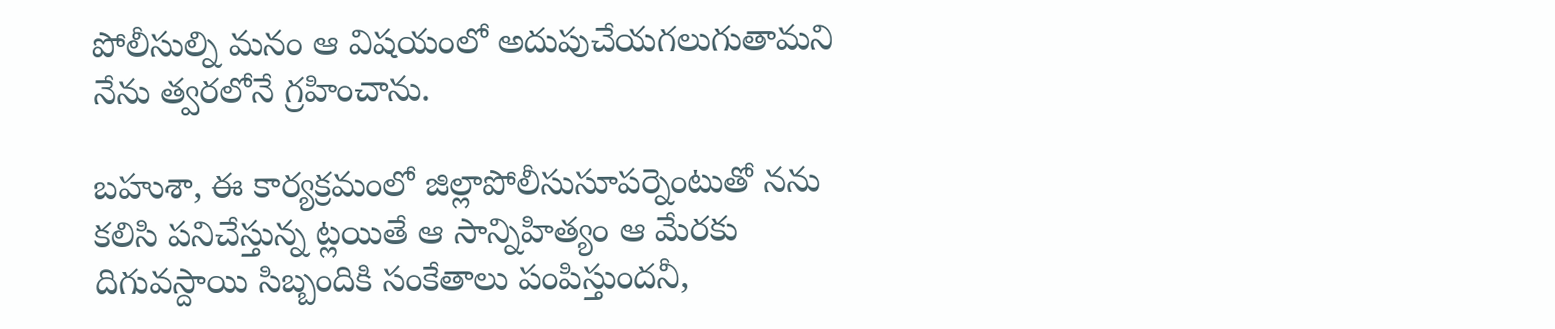పోలీసుల్ని మనం ఆ విషయంలో అదుపుచేయగలుగుతామని నేను త్వరలోనే గ్రహించాను.

బహుశా, ఈ కార్యక్రమంలో జిల్లాపోలీసుసూపర్నెంటుతో నను కలిసి పనిచేస్తున్న ట్లయితే ఆ సాన్నిహిత్యం ఆ మేరకు దిగువస్దాయి సిబ్బందికి సంకేతాలు పంపిస్తుందనీ,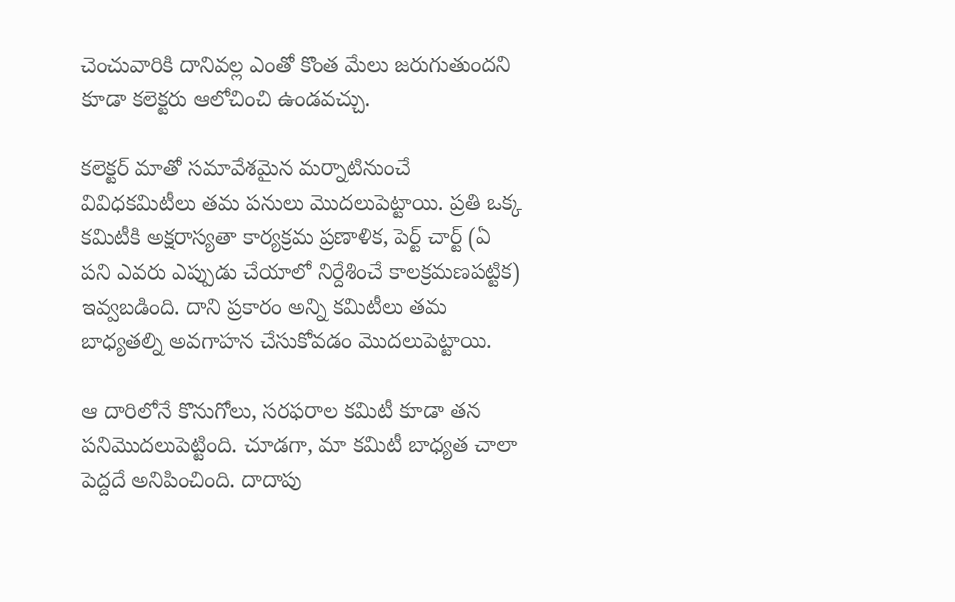చెంచువారికి దానివల్ల ఎంతో కొంత మేలు జరుగుతుందని కూడా కలెక్టరు ఆలోచించి ఉండవచ్చు.

కలెక్టర్ మాతో సమావేశమైన మర్నాటినుంచే వివిధకమిటీలు తమ పనులు మొదలుపెట్టాయి. ప్రతి ఒక్క కమిటీకి అక్షరాస్యతా కార్యక్రమ ప్రణాళిక, పెర్ట్ చార్ట్ (ఏ పని ఎవరు ఎప్పుడు చేయాలో నిర్దేశించే కాలక్రమణపట్టిక) ఇవ్వబడింది. దాని ప్రకారం అన్ని కమిటీలు తమ బాధ్యతల్ని అవగాహన చేసుకోవడం మొదలుపెట్టాయి.

ఆ దారిలోనే కొనుగోలు, సరఫరాల కమిటీ కూడా తన పనిమొదలుపెట్టింది. చూడగా, మా కమిటీ బాధ్యత చాలా పెద్దదే అనిపించింది. దాదాపు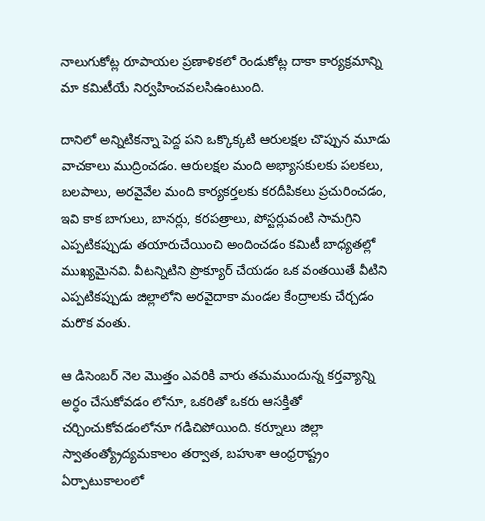నాలుగుకోట్ల రూపాయల ప్రణాళికలో రెండుకోట్ల దాకా కార్యక్రమాన్ని మా కమిటీయే నిర్వహించవలసిఉంటుంది.

దానిలో అన్నిటికన్నా పెద్ద పని ఒక్కొక్కటి ఆరులక్షల చొప్పున మూడు వాచకాలు ముద్రించడం. ఆరులక్షల మంది అభ్యాసకులకు పలకలు, బలపాలు, అరవైవేల మంది కార్యకర్తలకు కరదీపికలు ప్రచురించడం, ఇవి కాక బాగులు, బానర్లు, కరపత్రాలు, పోస్టర్లువంటి సామగ్రిని ఎప్పటికప్పుడు తయారుచేయించి అందించడం కమిటీ బాధ్యతల్లో ముఖ్యమైనవి. వీటన్నిటిని ప్రొక్యూర్ చేయడం ఒక వంతయితే వీటిని ఎప్పటికప్పుడు జిల్లాలోని అరవైదాకా మండల కేంద్రాలకు చేర్చడం మరొక వంతు.

ఆ డిసెంబర్ నెల మొత్తం ఎవరికి వారు తమముందున్న కర్తవ్యాన్ని అర్ధం చేసుకోవడం లోనూ, ఒకరితో ఒకరు ఆసక్తితో చర్చించుకోవడంలోనూ గడిచిపోయింది. కర్నూలు జిల్లా స్వాతంత్య్రోద్యమకాలం తర్వాత, బహుశా ఆంధ్రరాష్ట్రం ఏర్పాటుకాలంలో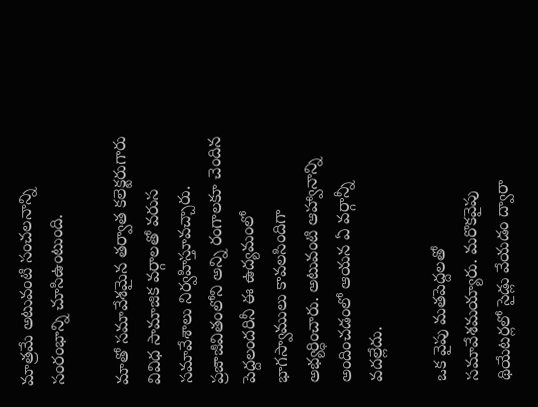మాత్రమే అటువంటి సంచలనాన్ని సంరంభాన్ని చూసిఉంటుంది.

మాతో సమావేశమైన తర్వాత కలెక్టరుగారు వివిధ సామాజిక వర్గాలతో వరుస సమావేశాలు నిర్వహిస్తూవచ్చారు. ప్రజాజీవితంలోని అన్ని రంగాలకూ చెందిన పెద్దలందరినీ ఈ ఉద్యమంలో భాగస్వాములు కావలసిందిగా అభ్యర్ధించారు. అటువంటి ఆహ్వానాన్ని అందించడంలో ఆయన ఏ వర్గాన్నీ వదల్లేదు.

ఒక వైపు మతపెద్దలతో సమావేశమయ్యారు. మరొకవైపు థియేటర్లలో సైడ్లు వేయడం ద్వారా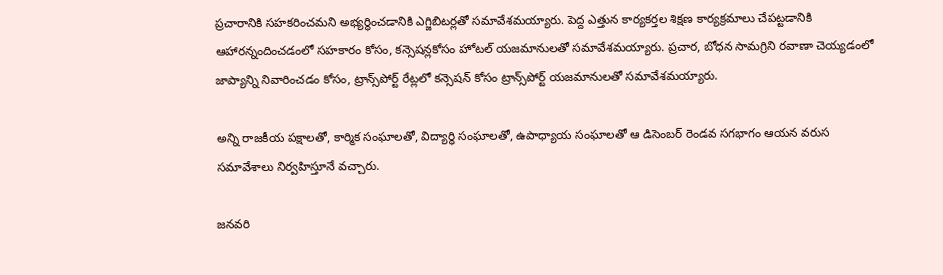ప్రచారానికి సహకరించమని అభ్యర్థించడానికి ఎగ్జిబిటర్లతో సమావేశమయ్యారు. పెద్ద ఎత్తున కార్యకర్తల శిక్షణ కార్యక్రమాలు చేపట్టడానికి ఆహారన్నందించడంలో సహకారం కోసం, కన్సెషన్లకోసం హోటల్ యజమానులతో సమావేశమయ్యారు. ప్రచార, బోధన సామగ్రిని రవాణా చెయ్యడంలో జాప్యాన్ని నివారించడం కోసం, ట్రాన్స్‌పోర్ట్ రేట్లలో కన్సెషన్ కోసం ట్రాన్స్‌పోర్ట్ యజమానులతో సమావేశమయ్యారు.

అన్ని రాజకీయ పక్షాలతో, కార్మిక సంఘాలతో, విద్యార్ధి సంఘాలతో, ఉపాధ్యాయ సంఘాలతో ఆ డిసెంబర్ రెండవ సగభాగం ఆయన వరుస సమావేశాలు నిర్వహిస్తూనే వచ్చారు.

జనవరి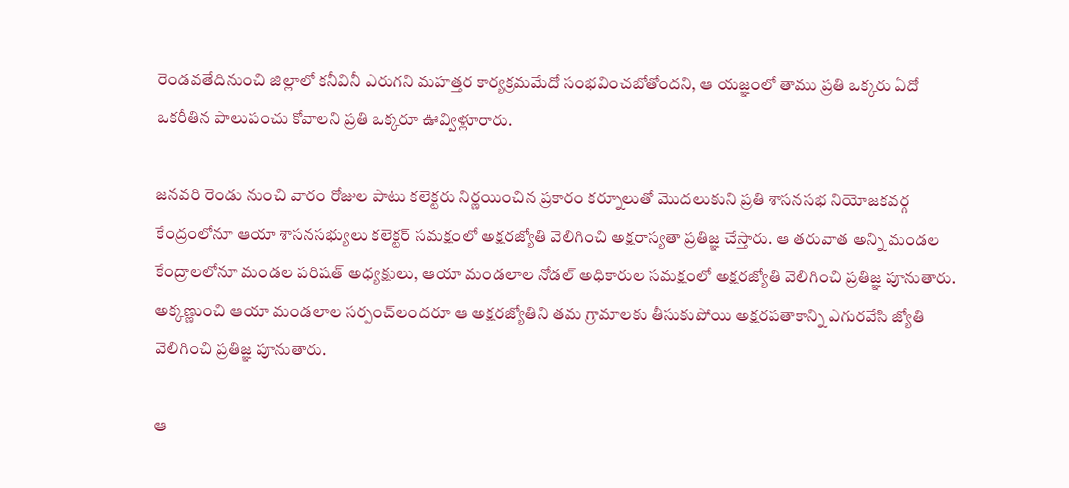రెండవతేదినుంచి జిల్లాలో కనీవినీ ఎరుగని మహత్తర కార్యక్రమమేదో సంభవించబోతోందని, ఆ యజ్ఞంలో తాము ప్రతి ఒక్కరు ఏదో ఒకరీతిన పాలుపంచు కోవాలని ప్రతి ఒక్కరూ ఊవ్విళ్లూరారు.

జనవరి రెండు నుంచి వారం రోజుల పాటు కలెక్టరు నిర్ణయించిన ప్రకారం కర్నూలుతో మొదలుకుని ప్రతి శాసనసభ నియోజకవర్గ కేంద్రంలోనూ ఆయా శాసనసభ్యులు కలెక్టర్ సమక్షంలో అక్షరజ్యోతి వెలిగించి అక్షరాస్యతా ప్రతిజ్ఞ చేస్తారు. ఆ తరువాత అన్ని మండల కేంద్రాలలోనూ మండల పరిషత్ అధ్యక్షులు, ఆయా మండలాల నోడల్ అధికారుల సమక్షంలో అక్షరజ్యోతి వెలిగించి ప్రతిజ్ఞ పూనుతారు. అక్కణ్ణుంచి ఆయా మండలాల సర్పంచ్‌లందరూ ఆ అక్షరజ్యోతిని తమ గ్రామాలకు తీసుకుపోయి అక్షరపతాకాన్ని ఎగురవేసి జ్యోతి వెలిగించి ప్రతిజ్ఞ పూనుతారు.

ఆ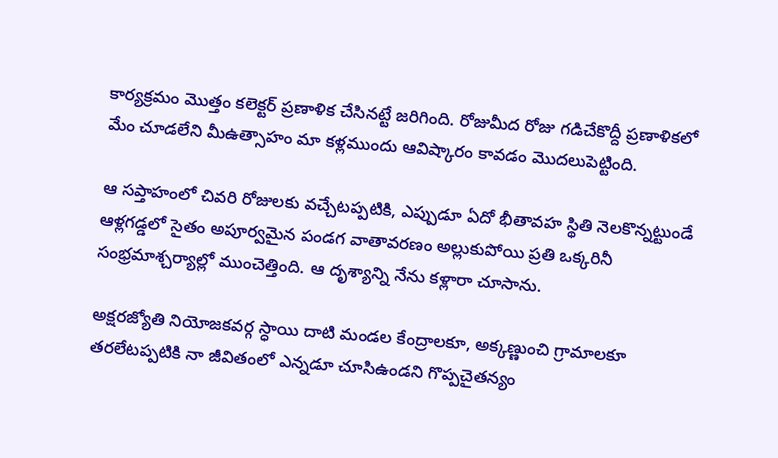కార్యక్రమం మొత్తం కలెక్టర్ ప్రణాళిక చేసినట్టే జరిగింది. రోజుమీద రోజు గడిచేకొద్దీ ప్రణాళికలో మేం చూడలేని మీఉత్సాహం మా కళ్లముందు ఆవిష్కారం కావడం మొదలుపెట్టింది.

ఆ సప్తాహంలో చివరి రోజులకు వచ్చేటప్పటికి, ఎప్పుడూ ఏదో భీతావహ స్థితి నెలకొన్నట్టుండే ఆళ్లగడ్డలో సైతం అపూర్వమైన పండగ వాతావరణం అల్లుకుపోయి ప్రతి ఒక్కరినీ సంభ్రమాశ్చర్యాల్లో ముంచెత్తింది. ఆ దృశ్యాన్ని నేను కళ్లారా చూసాను.

అక్షరజ్యోతి నియోజకవర్గ స్ధాయి దాటి మండల కేంద్రాలకూ, అక్కణ్ణుంచి గ్రామాలకూ తరలేటప్పటికి నా జీవితంలో ఎన్నడూ చూసిఉండని గొప్పచైతన్యం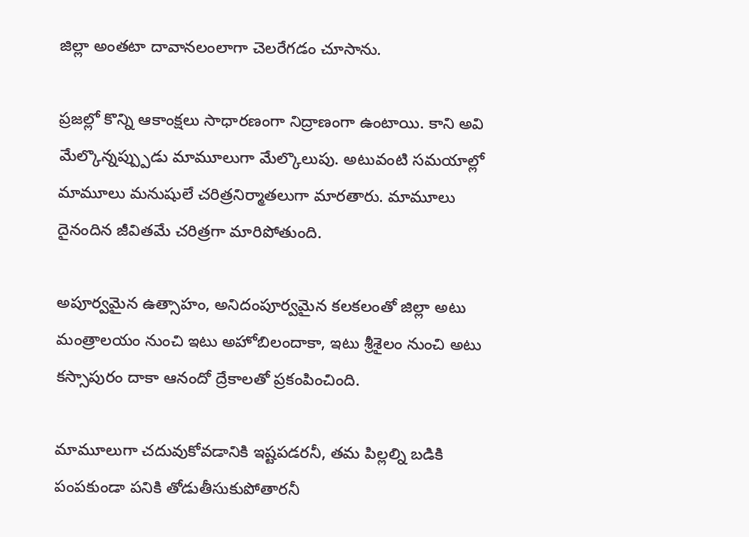జిల్లా అంతటా దావానలంలాగా చెలరేగడం చూసాను.

ప్రజల్లో కొన్ని ఆకాంక్షలు సాధారణంగా నిద్రాణంగా ఉంటాయి. కాని అవి  మేల్కొన్నప్ప్పుడు మామూలుగా మేల్కొలుపు. అటువంటి సమయాల్లో మామూలు మనుషులే చరిత్రనిర్మాతలుగా మారతారు. మామూలు దైనందిన జీవితమే చరిత్రగా మారిపోతుంది.

అపూర్వమైన ఉత్సాహం, అనిదంపూర్వమైన కలకలంతో జిల్లా అటు మంత్రాలయం నుంచి ఇటు అహోబిలందాకా, ఇటు శ్రీశైలం నుంచి అటు కస్సాపురం దాకా ఆనందో ద్రేకాలతో ప్రకంపించింది.

మామూలుగా చదువుకోవడానికి ఇష్టపడరనీ, తమ పిల్లల్ని బడికి పంపకుండా పనికి తోడుతీసుకుపోతారనీ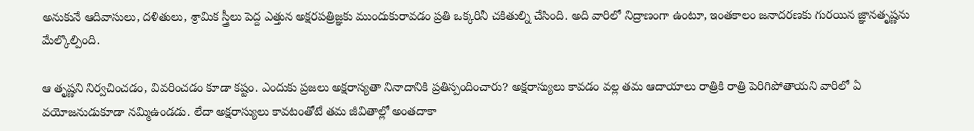అనుకునే ఆదివాసులు, దళితులు, శ్రామిక స్త్రీలు పెద్ద ఎత్తున అక్షరపత్రిజ్ఞకు ముందుకురావడం ప్రతి ఒక్కరినీ చకితుల్ని చేసింది. అది వారిలో నిద్రాణంగా ఉంటూ, ఇంతకాలం జనాదరణకు గురయిన జ్ఞానతృష్ణను మేల్కొల్పింది.

ఆ తృష్ణని నిర్వచించడం, వివరించడం కూడా కష్టం. ఎందుకు ప్రజలు అక్షరాస్యతా నినాదానికి ప్రతిస్పందించారు? అక్షరాస్యులు కావడం వల్ల తమ ఆదాయాలు రాత్రికి రాత్రి పెరిగిపోతాయని వారిలో ఏ వయోజనుడుకూడా నమ్మిఉండడు. లేదా అక్షరాస్యులు కావటంతోటే తమ జీవితాల్లో అంతదాకా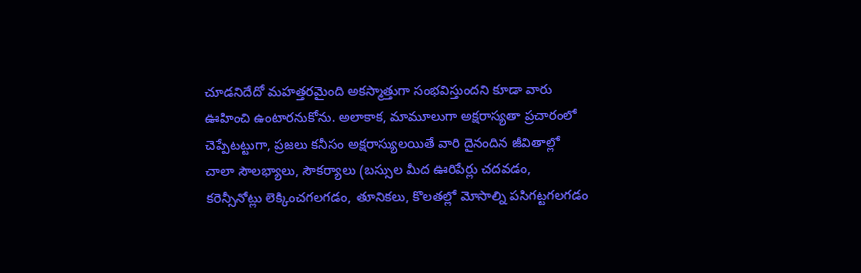చూడనిదేదో మహత్తరమైంది అకస్మాత్తుగా సంభవిస్తుందని కూడా వారు ఊహించి ఉంటారనుకోను. అలాకాక, మామూలుగా అక్షరాస్యతా ప్రచారంలో చెప్పేటట్టుగా, ప్రజలు కనీసం అక్షరాస్యులయితే వారి దైనందిన జీవితాల్లో చాలా సౌలభ్యాలు, సౌకర్యాలు (బస్సుల మీద ఊరిపేర్లు చదవడం, కరెన్సీనోట్లు లెక్కించగలగడం, తూనికలు, కొలతల్లో మోసాల్ని పసిగట్టగలగడం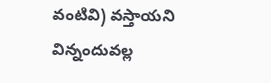వంటివి) వస్తాయని విన్నందువల్ల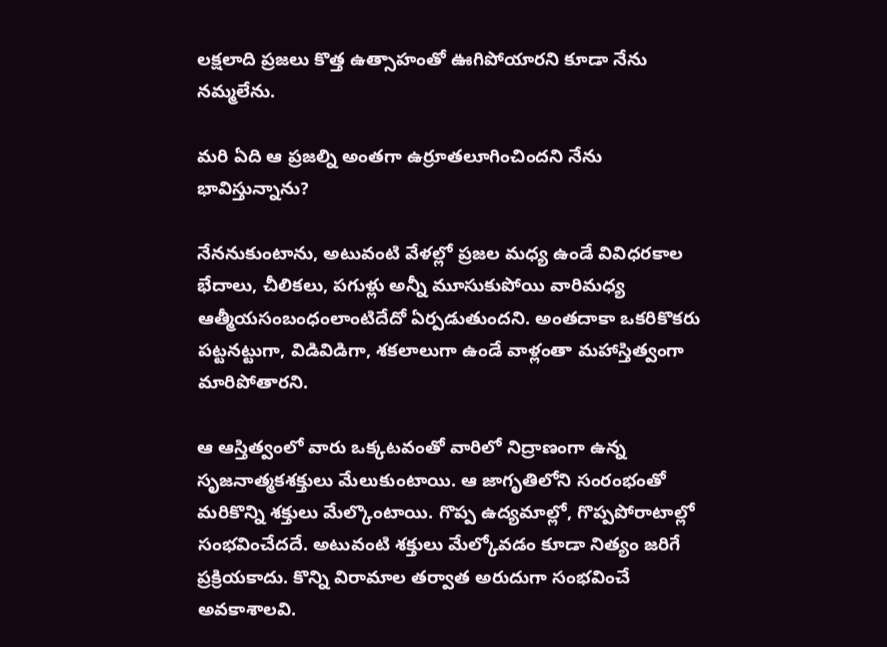లక్షలాది ప్రజలు కొత్త ఉత్సాహంతో ఊగిపోయారని కూడా నేను నమ్మలేను.

మరి ఏది ఆ ప్రజల్ని అంతగా ఉర్రూతలూగించిందని నేను భావిస్తున్నాను?

నేననుకుంటాను, అటువంటి వేళల్లో ప్రజల మధ్య ఉండే వివిధరకాల భేదాలు, చీలికలు, పగుళ్లు అన్నీ మూసుకుపోయి వారిమధ్య ఆత్మీయసంబంధంలాంటిదేదో ఏర్పడుతుందని. అంతదాకా ఒకరికొకరు పట్టనట్టుగా, విడివిడిగా, శకలాలుగా ఉండే వాళ్లంతా మహాస్తిత్వంగా మారిపోతారని.

ఆ ఆస్తిత్వంలో వారు ఒక్కటవంతో వారిలో నిద్రాణంగా ఉన్న సృజనాత్మకశక్తులు మేలుకుంటాయి. ఆ జాగృతిలోని సంరంభంతో మరికొన్ని శక్తులు మేల్కొంటాయి. గొప్ప ఉద్యమాల్లో, గొప్పపోరాటాల్లో సంభవించేదదే. అటువంటి శక్తులు మేల్కోవడం కూడా నిత్యం జరిగే ప్రక్రియకాదు. కొన్ని విరామాల తర్వాత అరుదుగా సంభవించే అవకాశాలవి.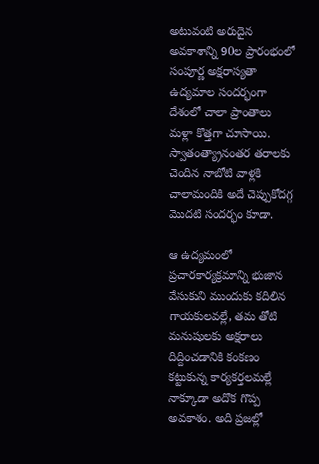అటువంటి అరుదైన అవకాశాన్ని 90ల ప్రారంభంలో సంపూర్ణ అక్షరాస్యతా ఉద్యమాల సందర్భంగా దేశంలో చాలా ప్రాంతాలు మళ్లా కొత్తగా చూసాయి. స్వాతంత్య్రానంతర తరాలకు చెందిన నాబోటి వాళ్లకి చాలామందికి అదే చెప్పుకోదగ్గ మొదటి సందర్భం కూడా.

ఆ ఉద్యమంలో ప్రచారకార్యక్రమాన్ని భుజాన వేసుకుని ముందుకు కదిలిన గాయకులవల్లే, తమ తోటి మనుషులకు అక్షరాలు దిద్దించడానికి కంకణం కట్టుకున్న కార్యకర్తలమల్లే నాక్కూడా అదొక గొప్ప అవకాశం. అది ప్రజల్లో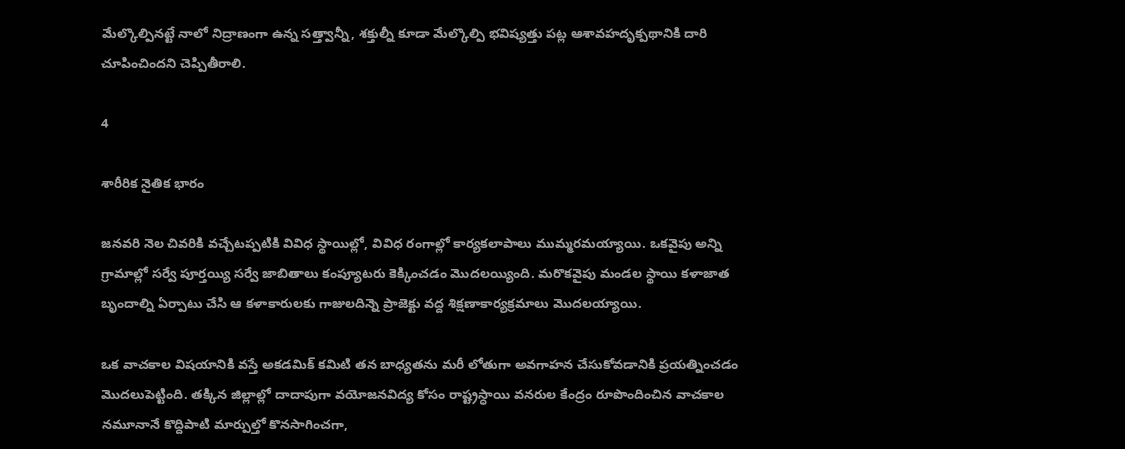మేల్కొల్పినట్టే నాలో నిద్రాణంగా ఉన్న సత్త్వాన్నీ, శక్తుల్నీ కూడా మేల్కొల్పి భవిష్యత్తు పట్ల ఆశావహదృక్పథానికి దారి చూపించిందని చెప్పితీరాలి.

4

శారీరిక నైతిక భారం

జనవరి నెల చివరికి వచ్చేటప్పటికి వివిధ స్థాయిల్లో, వివిధ రంగాల్లో కార్యకలాపాలు ముమ్మరమయ్యాయి. ఒకవైపు అన్ని గ్రామాల్లో సర్వే పూర్తయ్యి సర్వే జాబితాలు కంప్యూటరు కెక్కించడం మొదలయ్యింది. మరొకవైపు మండల స్థాయి కళాజాత బృందాల్ని ఏర్పాటు చేసి ఆ కళాకారులకు గాజులదిన్నె ప్రాజెక్టు వద్ద శిక్షణాకార్యక్రమాలు మొదలయ్యాయి.

ఒక వాచకాల విషయానికి వస్తే అకడమిక్ కమిటి తన బాధ్యతను మరీ లోతుగా అవగాహన చేసుకోవడానికి ప్రయత్నించడం మొదలుపెట్టింది. తక్కిన జిల్లాల్లో దాదాపుగా వయోజనవిద్య కోసం రాష్ట్రస్ధాయి వనరుల కేంద్రం రూపొందించిన వాచకాల నమూనానే కొద్దిపాటి మార్పుల్తో కొనసాగించగా,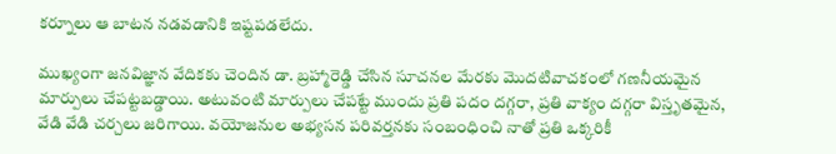కర్నూలు ఆ బాటన నడవడానికి ఇష్టపడలేదు.

ముఖ్యంగా జనవిజ్ఞాన వేదికకు చెందిన డా. బ్రహ్మారెడ్డి చేసిన సూచనల మేరకు మొదటివాచకంలో గణనీయమైన మార్పులు చేపట్టబడ్డాయి. అటువంటి మార్పులు చేపట్టే ముందు ప్రతి పదం దగ్గరా, ప్రతి వాక్యం దగ్గరా విస్తృతమైన, వేడి వేడి చర్చలు జరిగాయి. వయోజనుల అభ్యసన పరివర్తనకు సంబంధించి నాతో ప్రతి ఒక్కరికీ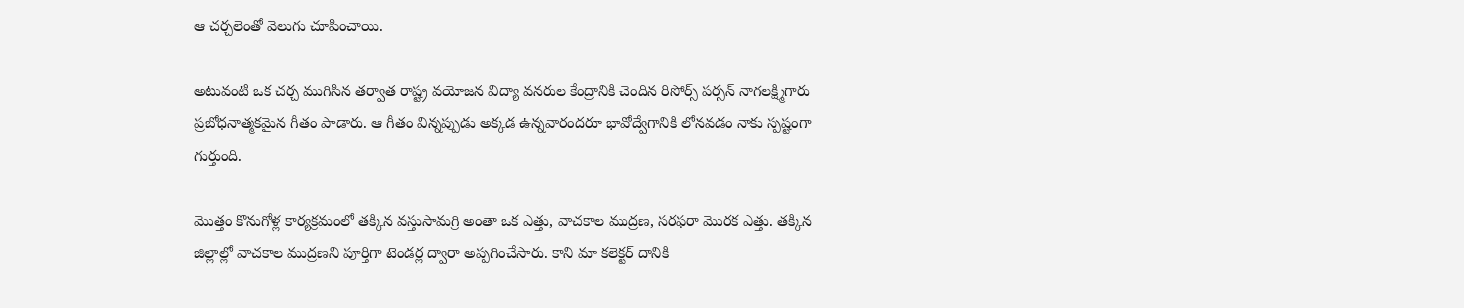ఆ చర్చలెంతో వెలుగు చూపించాయి.

అటువంటి ఒక చర్చ ముగిసిన తర్వాత రాష్ట్ర వయోజన విద్యా వనరుల కేంద్రానికి చెందిన రిసోర్స్ పర్సన్ నాగలక్ష్మిగారు ప్రబోధనాత్మకమైన గీతం పాడారు. ఆ గీతం విన్నప్పుడు అక్కడ ఉన్నవారందరూ భావోద్వేగానికి లోనవడం నాకు స్పష్టంగా గుర్తుంది.

మొత్తం కొనుగోళ్ల కార్యక్రమంలో తక్కిన వస్తుసామగ్రి అంతా ఒక ఎత్తు, వాచకాల ముద్రణ, సరఫరా మొరక ఎత్తు. తక్కిన జిల్లాల్లో వాచకాల ముద్రణని పూర్తిగా టెండర్ల ద్వారా అప్పగించేసారు. కాని మా కలెక్టర్ దానికి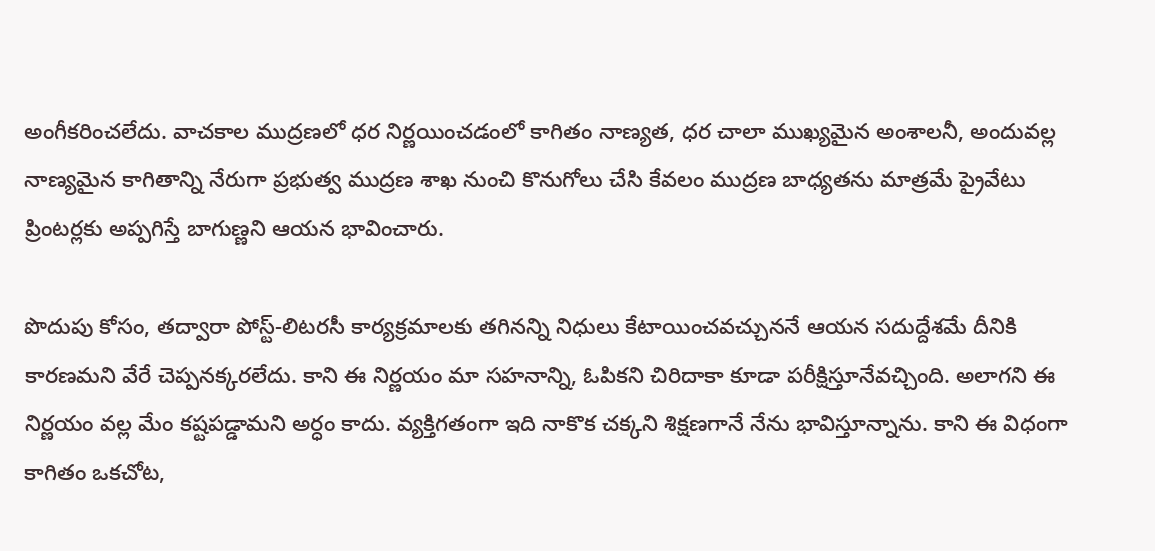అంగీకరించలేదు. వాచకాల ముద్రణలో ధర నిర్ణయించడంలో కాగితం నాణ్యత, ధర చాలా ముఖ్యమైన అంశాలనీ, అందువల్ల నాణ్యమైన కాగితాన్ని నేరుగా ప్రభుత్వ ముద్రణ శాఖ నుంచి కొనుగోలు చేసి కేవలం ముద్రణ బాధ్యతను మాత్రమే ప్రైవేటు ప్రింటర్లకు అప్పగిస్తే బాగుణ్ణని ఆయన భావించారు.

పొదుపు కోసం, తద్వారా పోస్ట్-లిటరసీ కార్యక్రమాలకు తగినన్ని నిధులు కేటాయించవచ్చుననే ఆయన సదుద్దేశమే దీనికి కారణమని వేరే చెప్పనక్కరలేదు. కాని ఈ నిర్ణయం మా సహనాన్ని, ఓపికని చిరిదాకా కూడా పరీక్షిస్తూనేవచ్చింది. అలాగని ఈ నిర్ణయం వల్ల మేం కష్టపడ్డామని అర్ధం కాదు. వ్యక్తిగతంగా ఇది నాకొక చక్కని శిక్షణగానే నేను భావిస్తూన్నాను. కాని ఈ విధంగా కాగితం ఒకచోట,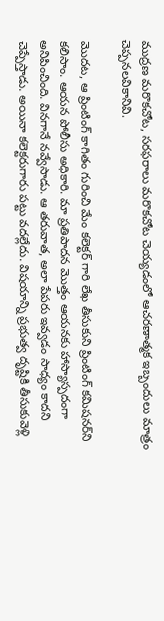ముద్రణ మరొకచోట, సరఫరాలు మరొకచోట చెయ్యడంలో ఆచరణాత్మక ఇబ్బందులు మాత్రం చెప్పనలవికానివి.

మొదట, ఆ ప్రింటింగ్ కాగితం గురించి మేం కలెక్టర్ గారి లేఖ తీసుకుని ప్రింటింగ్ కమిషనర్‌ని కలిసాం. ఆయన పోలీసు అధికారి. మా ప్రతిపాదన మొత్తం ఆయనకు హాస్యాస్పదంగా అనిపించింది. వినగానే నవ్వేసాడు. ఆ తరువాత, అలా పేపరు ఇవ్వడం సాధ్యం కాదని చెప్పేస్తాడు. అయినా కలెక్టరుగారు పట్టు వదల్లేదు. విషయాన్ని ప్రభుత్వ దృష్టికి తీసుకువెళ్లి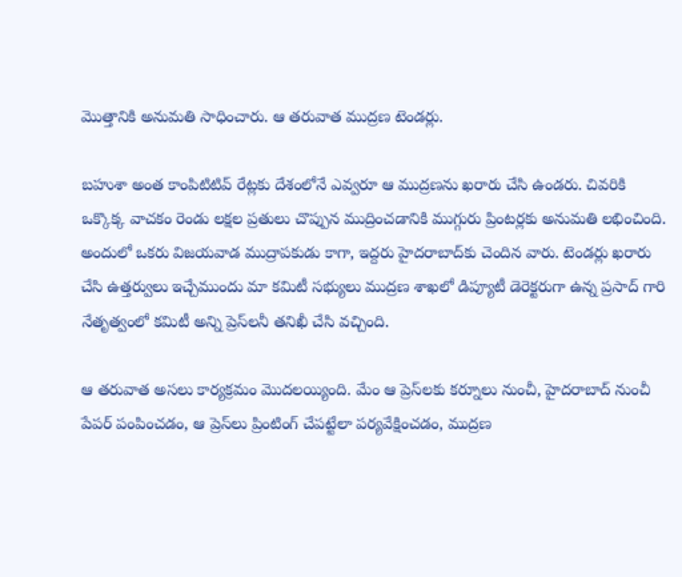మొత్తానికి అనుమతి సాధించారు. ఆ తరువాత ముద్రణ టెండర్లు.

బహుశా అంత కాంపిటిటివ్ రేట్లకు దేశంలోనే ఎవ్వరూ ఆ ముద్రణను ఖరారు చేసి ఉండరు. చివరికి ఒక్కొక్క వాచకం రెండు లక్షల ప్రతులు చొప్పున ముద్రించడానికి ముగ్గురు ప్రింటర్లకు అనుమతి లభించింది. అందులో ఒకరు విజయవాడ ముద్రాపకుడు కాగా, ఇద్దరు హైదరాబాద్‌కు చెందిన వారు. టెండర్లు ఖరారు చేసి ఉత్తర్వులు ఇచ్చేముందు మా కమిటీ సభ్యులు ముద్రణ శాఖలో డిప్యూటీ డెరెక్టరుగా ఉన్న ప్రసాద్ గారి నేతృత్వంలో కమిటీ అన్ని ప్రెస్‌లనీ తనిఖీ చేసి వచ్చింది.

ఆ తరువాత అసలు కార్యక్రమం మొదలయ్యింది. మేం ఆ ప్రెస్‌లకు కర్నూలు నుంచీ, హైదరాబాద్ నుంచీ పేపర్ పంపించడం, ఆ ప్రెస్‌లు ప్రింటింగ్ చేపట్టేలా పర్యవేక్షించడం, ముద్రణ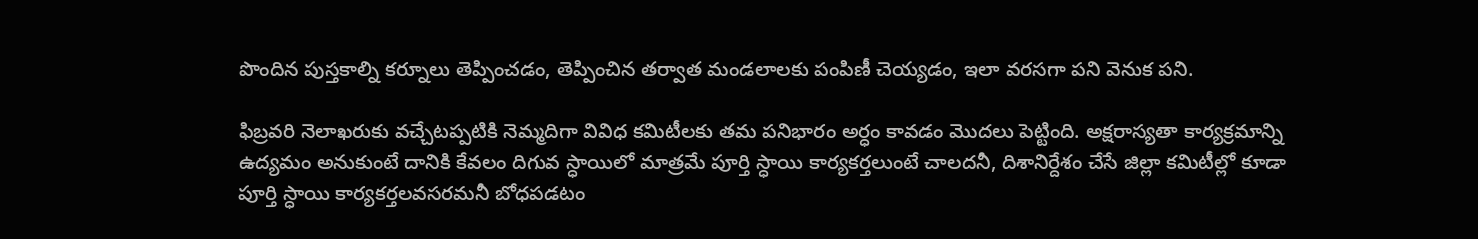పొందిన పుస్తకాల్ని కర్నూలు తెప్పించడం, తెప్పించిన తర్వాత మండలాలకు పంపిణీ చెయ్యడం, ఇలా వరసగా పని వెనుక పని.

ఫిబ్రవరి నెలాఖరుకు వచ్చేటప్పటికి నెమ్మదిగా వివిధ కమిటీలకు తమ పనిభారం అర్ధం కావడం మొదలు పెట్టింది. అక్షరాస్యతా కార్యక్రమాన్ని ఉద్యమం అనుకుంటే దానికి కేవలం దిగువ స్ధాయిలో మాత్రమే పూర్తి స్ధాయి కార్యకర్తలుంటే చాలదనీ, దిశానిర్దేశం చేసే జిల్లా కమిటీల్లో కూడా పూర్తి స్ధాయి కార్యకర్తలవసరమనీ బోధపడటం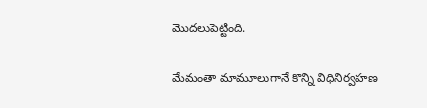మొదలుపెట్టింది.

మేమంతా మామూలుగానే కొన్ని విధినిర్వహణ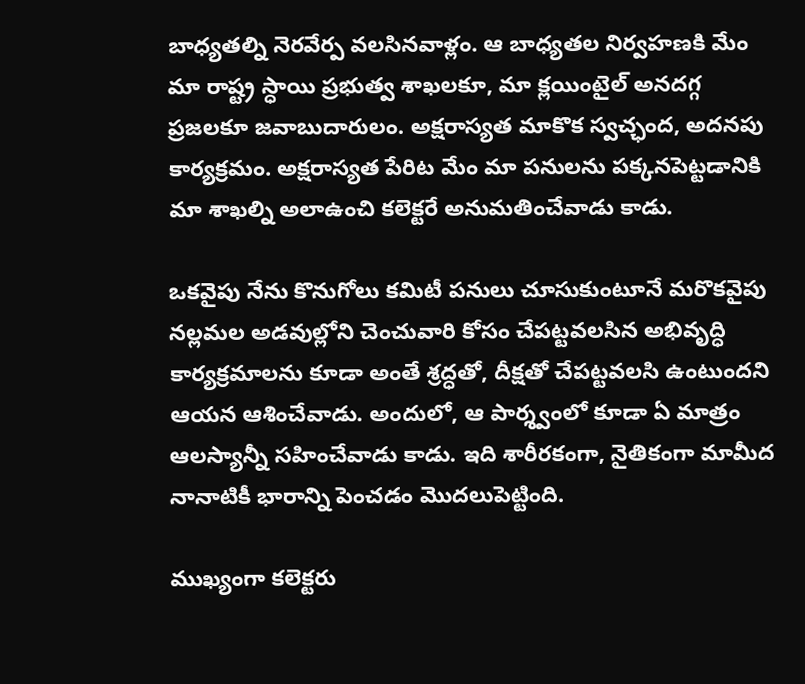బాధ్యతల్ని నెరవేర్ప వలసినవాళ్లం. ఆ బాధ్యతల నిర్వహణకి మేం మా రాష్ట్ర స్ధాయి ప్రభుత్వ శాఖలకూ, మా క్లయింటైల్ అనదగ్గ ప్రజలకూ జవాబుదారులం. అక్షరాస్యత మాకొక స్వచ్ఛంద, అదనపు కార్యక్రమం. అక్షరాస్యత పేరిట మేం మా పనులను పక్కనపెట్టడానికి మా శాఖల్ని అలాఉంచి కలెక్టరే అనుమతించేవాడు కాడు.

ఒకవైపు నేను కొనుగోలు కమిటీ పనులు చూసుకుంటూనే మరొకవైపు నల్లమల అడవుల్లోని చెంచువారి కోసం చేపట్టవలసిన అభివృద్ధి కార్యక్రమాలను కూడా అంతే శ్రద్ధతో, దీక్షతో చేపట్టవలసి ఉంటుందని ఆయన ఆశించేవాడు. అందులో, ఆ పార్శ్వంలో కూడా ఏ మాత్రం ఆలస్యాన్నీ సహించేవాడు కాడు. ఇది శారీరకంగా, నైతికంగా మామీద నానాటికీ భారాన్ని పెంచడం మొదలుపెట్టింది.

ముఖ్యంగా కలెక్టరు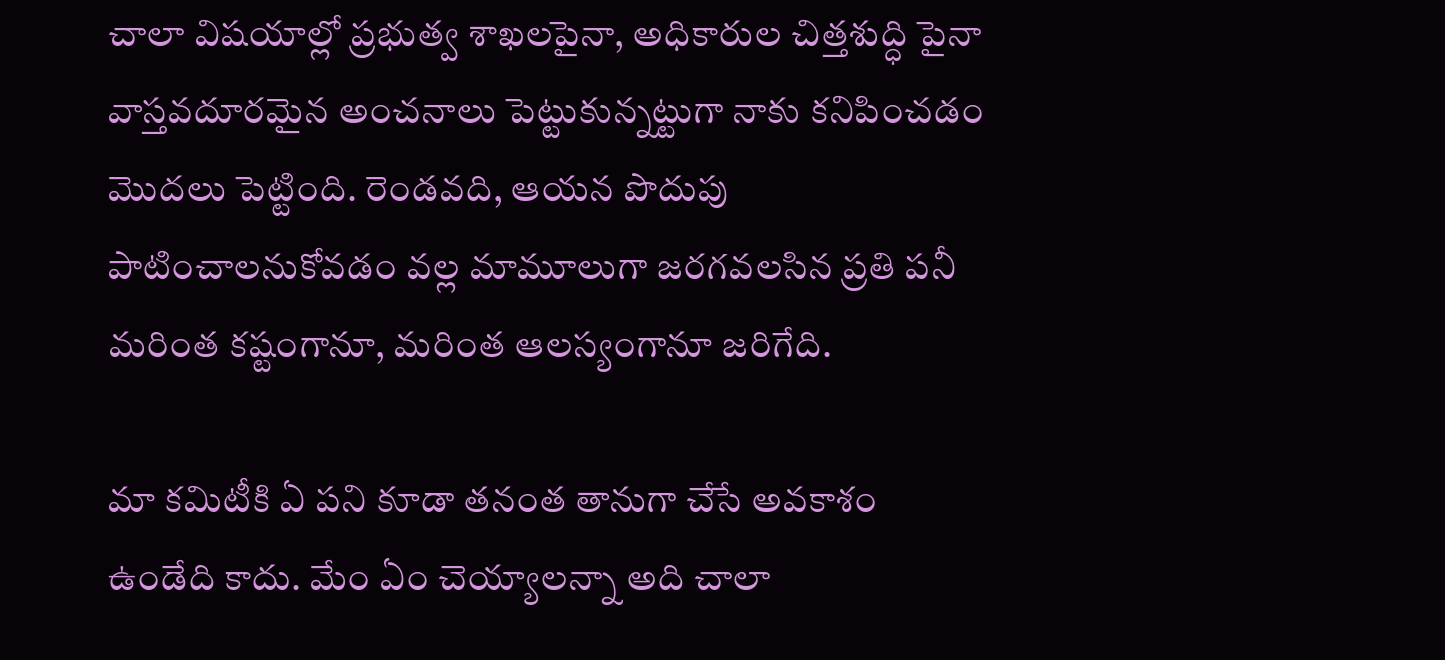చాలా విషయాల్లో ప్రభుత్వ శాఖలపైనా, అధికారుల చిత్తశుద్ధి పైనా వాస్తవదూరమైన అంచనాలు పెట్టుకున్నట్టుగా నాకు కనిపించడం మొదలు పెట్టింది. రెండవది, ఆయన పొదుపు పాటించాలనుకోవడం వల్ల మామూలుగా జరగవలసిన ప్రతి పనీ మరింత కష్టంగానూ, మరింత ఆలస్యంగానూ జరిగేది.

మా కమిటీకి ఏ పని కూడా తనంత తానుగా చేసే అవకాశం ఉండేది కాదు. మేం ఏం చెయ్యాలన్నా అది చాలా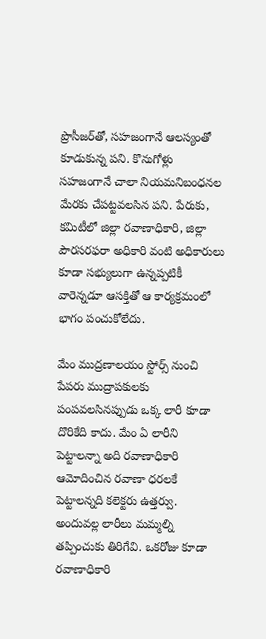ప్రొసీజర్‌తో, సహజంగానే ఆలస్యంతో కూడుకున్న పని. కొనుగోళ్లు సహజంగానే చాలా నియమనిబంధనల మేరకు చేపట్టవలసిన పని. పేరుకు, కమిటీలో జిల్లా రవాణాధికారి, జిల్లా పౌరసరఫరా అధికారి వంటి అధికారులు కూడా సభ్యులుగా ఉన్నప్పటికీ వారెన్నడూ ఆసక్తితో ఆ కార్యక్రమంలో భాగం పంచుకోలేదు.

మేం ముద్రణాలయం స్టోర్స్ నుంచి పేపరు ముద్రాపకులకు పంపవలసినప్పుడు ఒక్క లారీ కూడా దొరికేది కాదు. మేం ఏ లారీని పెట్టాలన్నా అది రవాణాధికారి ఆమోదించిన రవాణా ధరలకే పెట్టాలన్నది కలెక్టరు ఉత్తర్వు. అందువల్ల లారీలు మమ్మల్ని తప్పించుకు తిరిగేవి. ఒకరోజు కూడా రవాణాధికారి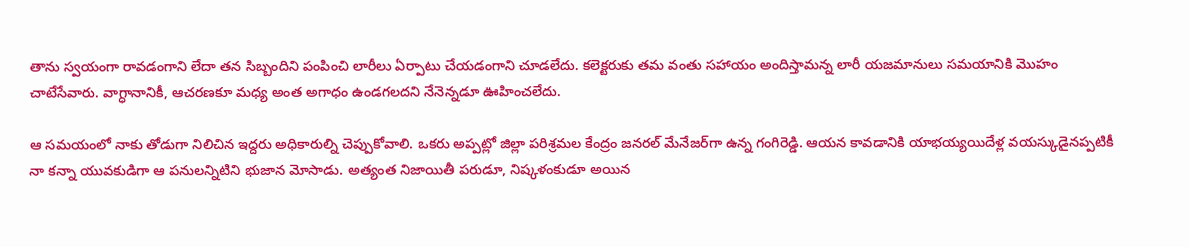తాను స్వయంగా రావడంగాని లేదా తన సిబ్బందిని పంపించి లారీలు ఏర్పాటు చేయడంగాని చూడలేదు. కలెక్టరుకు తమ వంతు సహాయం అందిస్తామన్న లారీ యజమానులు సమయానికి మొహం చాటేసేవారు. వాగ్ధానానికీ, ఆచరణకూ మధ్య అంత అగాధం ఉండగలదని నేనెన్నడూ ఊహించలేదు.

ఆ సమయంలో నాకు తోడుగా నిలిచిన ఇద్దరు అధికారుల్ని చెప్పుకోవాలి. ఒకరు అప్పట్లో జిల్లా పరిశ్రమల కేంద్రం జనరల్ మేనేజర్‌గా ఉన్న గంగిరెడ్డి. ఆయన కావడానికి యాభయ్యయిదేళ్ల వయస్కుడైనప్పటికీ నా కన్నా యువకుడిగా ఆ పనులన్నిటిని భుజాన మోసాడు. అత్యంత నిజాయితీ పరుడూ, నిష్కళంకుడూ అయిన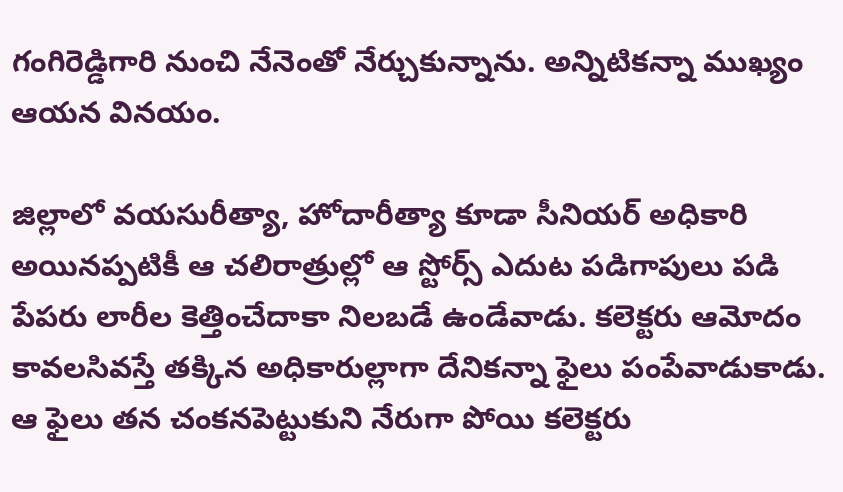గంగిరెడ్డిగారి నుంచి నేనెంతో నేర్చుకున్నాను. అన్నిటికన్నా ముఖ్యం ఆయన వినయం.

జిల్లాలో వయసురీత్యా, హోదారీత్యా కూడా సీనియర్ అధికారి అయినప్పటికీ ఆ చలిరాత్రుల్లో ఆ స్టోర్స్ ఎదుట పడిగాపులు పడి పేపరు లారీల కెత్తించేదాకా నిలబడే ఉండేవాడు. కలెక్టరు ఆమోదం కావలసివస్తే తక్కిన అధికారుల్లాగా దేనికన్నా ఫైలు పంపేవాడుకాడు. ఆ ఫైలు తన చంకనపెట్టుకుని నేరుగా పోయి కలెక్టరు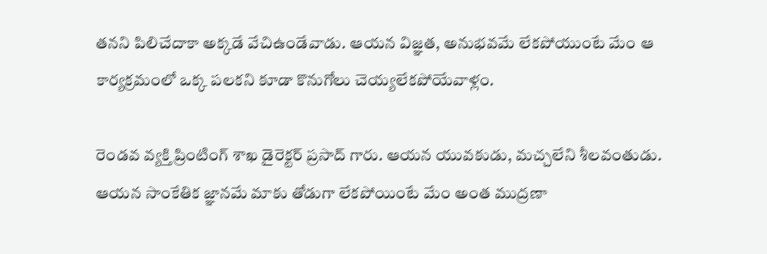తనని పిలిచేదాకా అక్కడే వేచిఉండేవాడు. ఆయన విజ్ఞత, అనుభవమే లేకపోయుంటే మేం ఆ కార్యక్రమంలో ఒక్క పలకని కూడా కొనుగోలు చెయ్యలేకపోయేవాళ్లం.

రెండవ వ్యక్తి ప్రింటింగ్ శాఖ డైరెక్టర్ ప్రసాద్ గారు. ఆయన యువకుడు, మచ్చలేని శీలవంతుడు. ఆయన సాంకేతిక జ్ఞానమే మాకు తోడుగా లేకపోయింటే మేం అంత ముద్రణా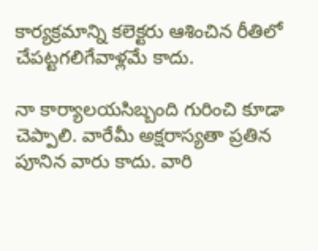కార్యక్రమాన్ని కలెక్టరు ఆశించిన రీతిలో చేపట్టగలిగేవాళ్లమే కాదు.

నా కార్యాలయసిబ్బంది గురించి కూడా చెప్పాలి. వారేమీ అక్షరాస్యతా ప్రతిన పూనిన వారు కాదు. వారి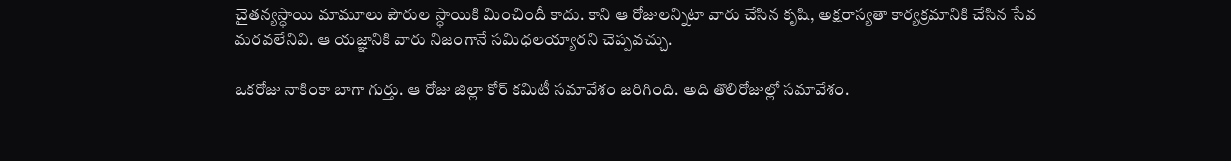చైతన్యస్ధాయి మామూలు పౌరుల స్ధాయికి మించిందీ కాదు. కాని ఆ రోజులన్నిటా వారు చేసిన కృషి, అక్షరాస్యతా కార్యక్రమానికి చేసిన సేవ మరవలేనివి. ఆ యజ్ఞానికి వారు నిజంగానే సమిధలయ్యారని చెప్పవచ్చు.

ఒకరోజు నాకింకా బాగా గుర్తు. ఆ రోజు జిల్లా కోర్ కమిటీ సమావేశం జరిగింది. అది తొలిరోజుల్లో సమావేశం.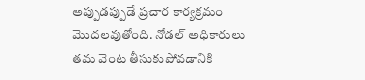అప్పుడప్పుడే ప్రచార కార్యక్రమం మొదలవుతోంది. నోడల్ అధికారులు తమ వెంట తీసుకుపోవడానికి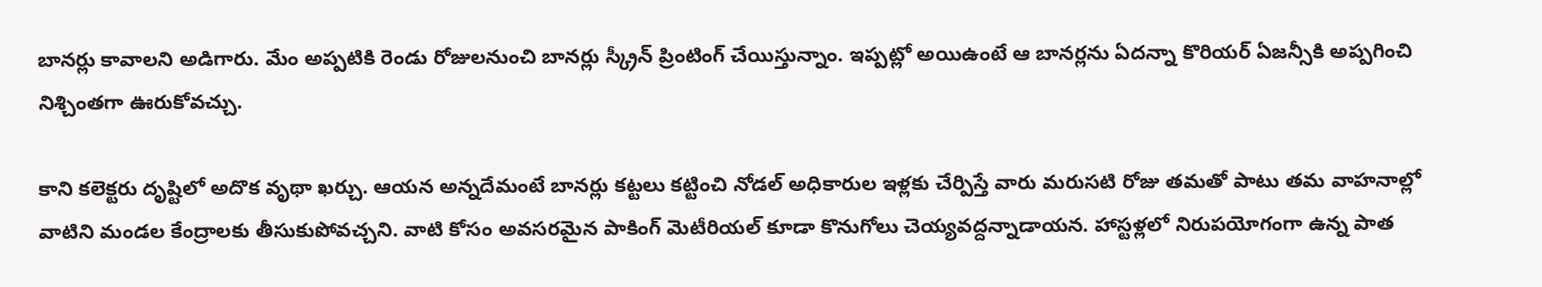బానర్లు కావాలని అడిగారు. మేం అప్పటికి రెండు రోజులనుంచి బానర్లు స్క్రీన్ ప్రింటింగ్ చేయిస్తున్నాం. ఇప్పట్లో అయిఉంటే ఆ బానర్లను ఏదన్నా కొరియర్ ఏజన్సీకి అప్పగించి నిశ్చింతగా ఊరుకోవచ్చు.

కాని కలెక్టరు దృష్టిలో అదొక వృథా ఖర్చు. ఆయన అన్నదేమంటే బానర్లు కట్టలు కట్టించి నోడల్ అధికారుల ఇళ్లకు చేర్పిస్తే వారు మరుసటి రోజు తమతో పాటు తమ వాహనాల్లో వాటిని మండల కేంద్రాలకు తీసుకుపోవచ్చని. వాటి కోసం అవసరమైన పాకింగ్ మెటీరియల్ కూడా కొనుగోలు చెయ్యవద్దన్నాడాయన. హాస్టళ్లలో నిరుపయోగంగా ఉన్న పాత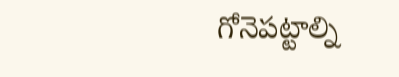గోనెపట్టాల్ని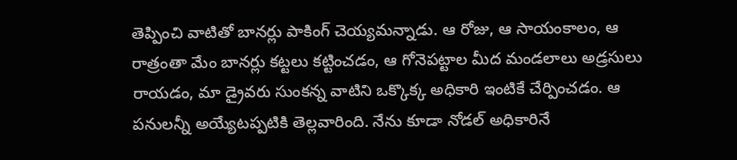తెప్పించి వాటితో బానర్లు పాకింగ్ చెయ్యమన్నాడు. ఆ రోజు, ఆ సాయంకాలం, ఆ రాత్రంతా మేం బానర్లు కట్టలు కట్టించడం, ఆ గోనెపట్టాల మీద మండలాలు అడ్రసులు రాయడం, మా డ్రైవరు సుంకన్న వాటిని ఒక్కొక్క అధికారి ఇంటికే చేర్పించడం. ఆ పనులన్నీ అయ్యేటప్పటికి తెల్లవారింది. నేను కూడా నోడల్ అధికారినే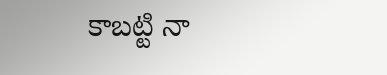కాబట్టి నా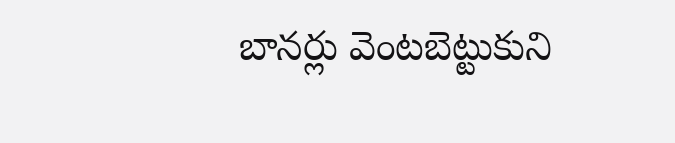బానర్లు వెంటబెట్టుకుని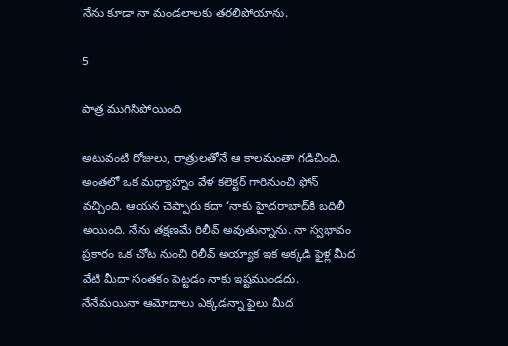నేను కూడా నా మండలాలకు తరలిపోయాను.

5

పాత్ర ముగిసిపోయింది

అటువంటి రోజులు, రాత్రులతోనే ఆ కాలమంతా గడిచింది. అంతలో ఒక మధ్యాహ్నం వేళ కలెక్టర్ గారినుంచి ఫోన్ వచ్చింది. ఆయన చెప్పారు కదా ‘నాకు హైదరాబాద్‌కి బదిలీ అయింది. నేను తక్షణమే రిలీవ్ అవుతున్నాను. నా స్వభావం ప్రకారం ఒక చోట నుంచి రిలీవ్ అయ్యాక ఇక అక్కడి ఫైళ్ల మీద వేటి మీదా సంతకం పెట్టడం నాకు ఇష్టముండదు. నేనేమయినా ఆమోదాలు ఎక్కడన్నా ఫైలు మీద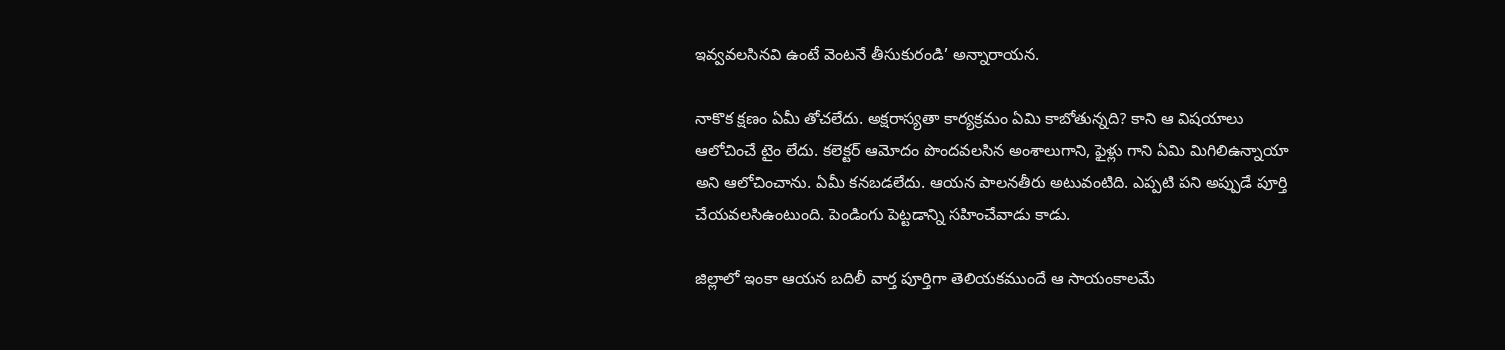ఇవ్వవలసినవి ఉంటే వెంటనే తీసుకురండి’ అన్నారాయన.

నాకొక క్షణం ఏమీ తోచలేదు. అక్షరాస్యతా కార్యక్రమం ఏమి కాబోతున్నది? కాని ఆ విషయాలు ఆలోచించే టైం లేదు. కలెక్టర్ ఆమోదం పొందవలసిన అంశాలుగాని, ఫైళ్లు గాని ఏమి మిగిలిఉన్నాయా అని ఆలోచించాను. ఏమీ కనబడలేదు. ఆయన పాలనతీరు అటువంటిది. ఎప్పటి పని అప్పుడే పూర్తి చేయవలసిఉంటుంది. పెండింగు పెట్టడాన్ని సహించేవాడు కాడు.

జిల్లాలో ఇంకా ఆయన బదిలీ వార్త పూర్తిగా తెలియకముందే ఆ సాయంకాలమే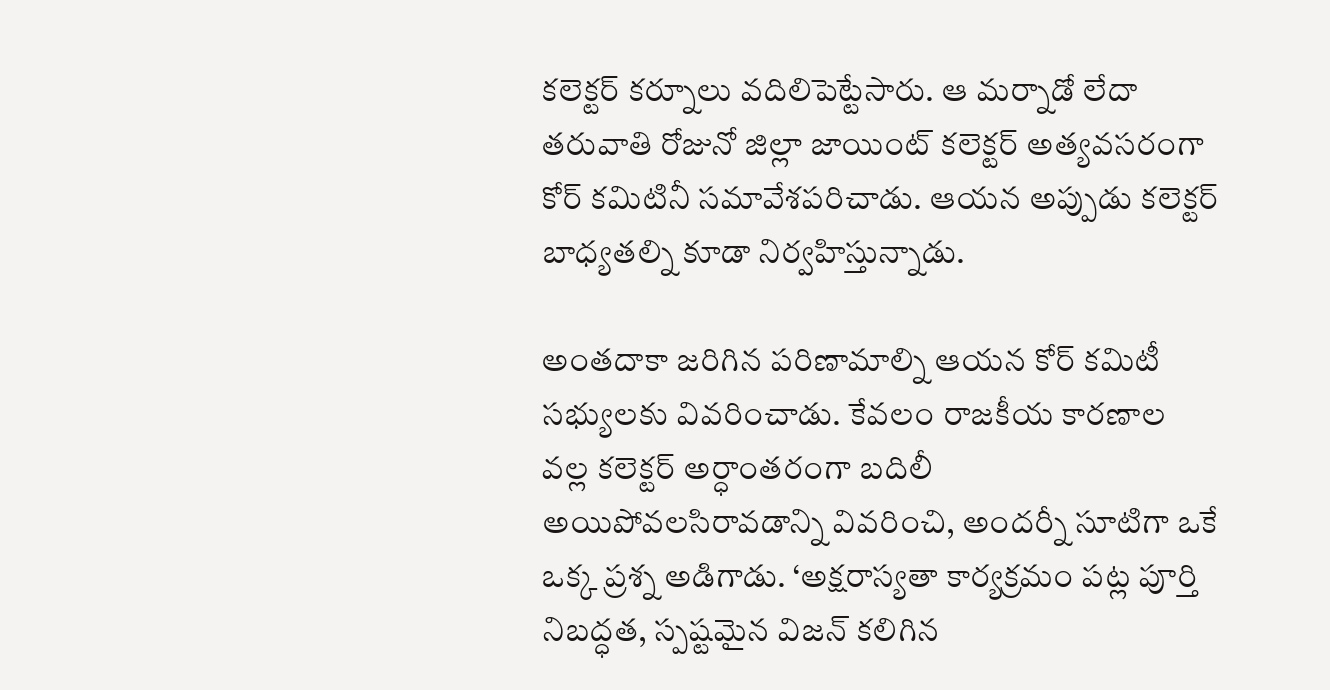కలెక్టర్ కర్నూలు వదిలిపెట్టేసారు. ఆ మర్నాడో లేదా తరువాతి రోజునో జిల్లా జాయింట్ కలెక్టర్ అత్యవసరంగా కోర్ కమిటినీ సమావేశపరిచాడు. ఆయన అప్పుడు కలెక్టర్ బాధ్యతల్ని కూడా నిర్వహిస్తున్నాడు.

అంతదాకా జరిగిన పరిణామాల్ని ఆయన కోర్ కమిటీ సభ్యులకు వివరించాడు. కేవలం రాజకీయ కారణాల వల్ల కలెక్టర్ అర్ధాంతరంగా బదిలీ అయిపోవలసిరావడాన్ని వివరించి, అందర్నీ సూటిగా ఒకే ఒక్క ప్రశ్న అడిగాడు. ‘అక్షరాస్యతా కార్యక్రమం పట్ల పూర్తి నిబద్ధత, స్పష్టమైన విజన్ కలిగిన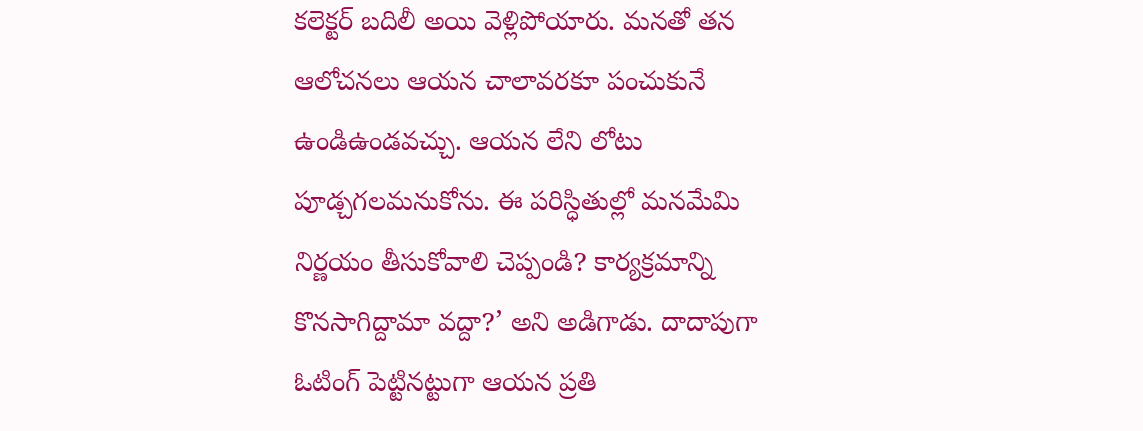కలెక్టర్ బదిలీ అయి వెళ్లిపోయారు. మనతో తన ఆలోచనలు ఆయన చాలావరకూ పంచుకునే ఉండిఉండవచ్చు. ఆయన లేని లోటు పూడ్చగలమనుకోను. ఈ పరిస్ధితుల్లో మనమేమి నిర్ణయం తీసుకోవాలి చెప్పండి? కార్యక్రమాన్ని కొనసాగిద్దామా వద్దా?’ అని అడిగాడు. దాదాపుగా ఓటింగ్ పెట్టినట్టుగా ఆయన ప్రతి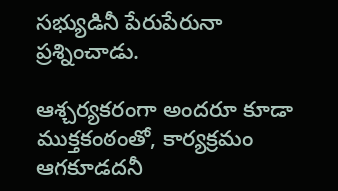సభ్యుడినీ పేరుపేరునా ప్రశ్నించాడు.

ఆశ్చర్యకరంగా అందరూ కూడా ముక్తకంఠంతో, కార్యక్రమం ఆగకూడదనీ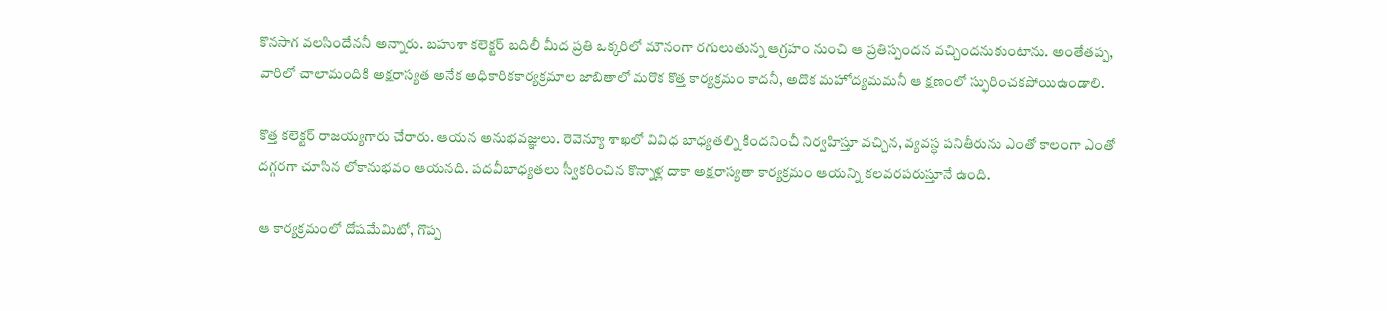కొనసాగ వలసిందేననీ అన్నారు. బహుశా కలెక్టర్ బదిలీ మీద ప్రతి ఒక్కరిలో మౌనంగా రగులుతున్న ఆగ్రహం నుంచి ఆ ప్రతిస్పందన వచ్చిందనుకుంటాను. అంతేతప్ప, వారిలో చాలామందికి అక్షరాస్యత అనేక అధికారికకార్యక్రమాల జాబితాలో మరొక కొత్త కార్యక్రమం కాదనీ, అదొక మహోద్యమమనీ ఆ క్షణంలో స్ఫురించకపోయిఉండాలి.

కొత్త కలెక్టర్ రాజయ్యగారు చేరారు. ఆయన అనుభవజ్ఞులు. రెవెన్యూ శాఖలో వివిధ బాధ్యతల్ని కిందనించీ నిర్వహిస్తూ వచ్చిన, వ్యవస్ధ పనితీరును ఎంతో కాలంగా ఎంతో దగ్గరగా చూసిన లోకానుభవం ఆయనది. పదవీబాధ్యతలు స్వీకరించిన కొన్నాళ్ల దాకా అక్షరాస్యతా కార్యక్రమం ఆయన్ని కలవరపరుస్తూనే ఉంది.

ఆ కార్యక్రమంలో దోషమేమిటో, గొప్ప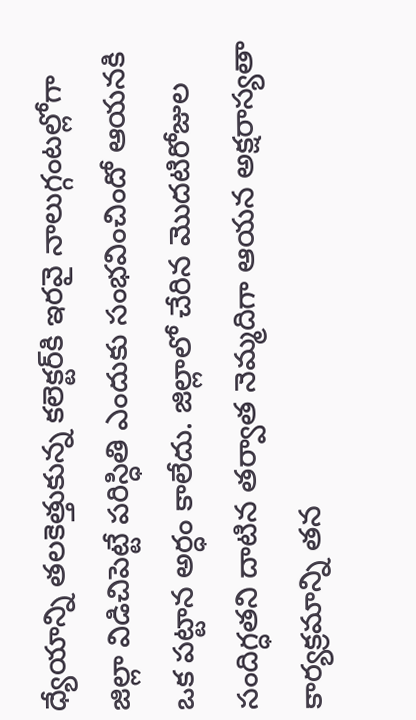ధ్యేయాన్ని తలకెత్తుకున్న కలెక్టర్‌కి ఇరవై నాలుగ్గంటల్లోగా జిల్లా విడిచిపెట్టే పరిస్ధితి ఎందుకు సంభవించిందో ఆయనకి ఒక పట్టాన అర్ధం కాలేదు. జిల్లాలో చేరిన మొదటిరోజుల సందిగ్ధతని దాటిన తర్వాత నెమ్మదిగా ఆయన అక్షరాస్యతా కార్యక్రమాన్ని తన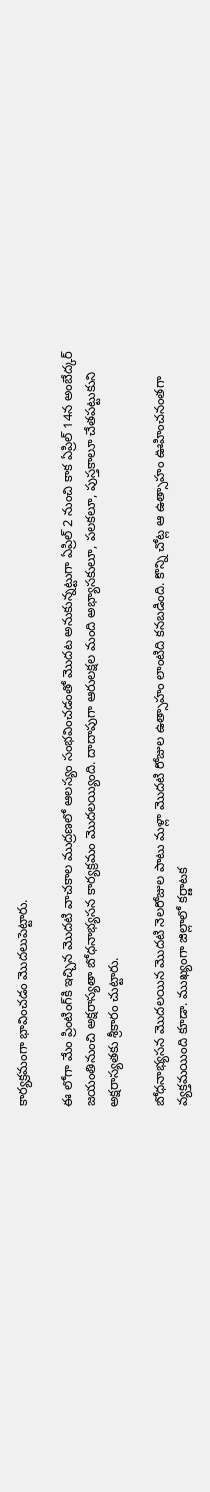కార్యక్రమంగా భావించడం మొదలుపెట్టారు.

ఈ లోగా మేం ప్రింటింగ్‌కి ఇచ్చిన మొదటి వాచకాల ముద్రణలో ఆలస్యం సంభవించడంతో మొదట అనుకున్నట్టుగా ఏప్రిల్ 2 నుంచి కాక ఏప్రిల్ 14న అంబేద్కర్ జయంతినుంచి అక్షరాస్యతా బోధనాభ్యసన కార్యక్రమం మొదలయ్యింది. దాదాపుగా ఆరులక్షల మంది అభ్యాసకులూ, పలకలూ, పుస్తకాలూ చేతపట్టుకుని అక్షరాస్యతకు శ్రీకారం చుట్టారు.

బోధనాభ్యసన మొదలయిన మొదటి నెలరోజుల పాటు మళ్లా మొదటి రోజుల ఉత్సాహం లాంటిది కనబడింది. కొన్ని చోట్ల ఆ ఉత్సాహం ఊహించనంతగా వ్యక్తమయింది కూడా. ముఖ్యంగా జిల్లాలో కర్ణాటక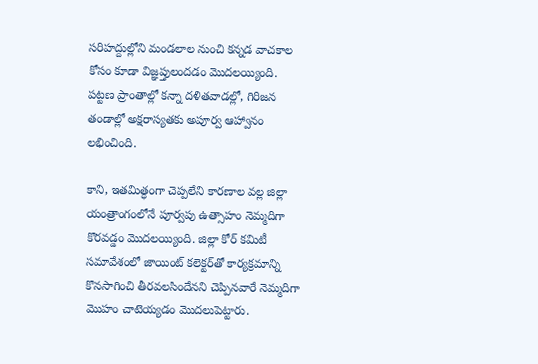సరిహద్దుల్లోని మండలాల నుంచి కన్నడ వాచకాల కోసం కూడా విజ్ఞప్తులందడం మొదలయ్యింది. పట్టణ ప్రాంతాల్లో కన్నా దళితవాడల్లో, గిరిజన తండాల్లో అక్షరాస్యతకు అపూర్వ ఆహ్వానం లభించింది.

కాని, ఇతమిత్ధంగా చెప్పలేని కారణాల వల్ల జిల్లా యంత్రాంగంలోనే పూర్వపు ఉత్సాహం నెమ్మదిగా కొరవడ్డం మొదలయ్యింది. జిల్లా కోర్ కమిటీ సమావేశంలో జాయింట్ కలెక్టర్‌తో కార్యక్రమాన్ని కొనసాగించి తీరవలసిందేనని చెప్పినవారే నెమ్మదిగా మొహం చాటెయ్యడం మొదలుపెట్టారు.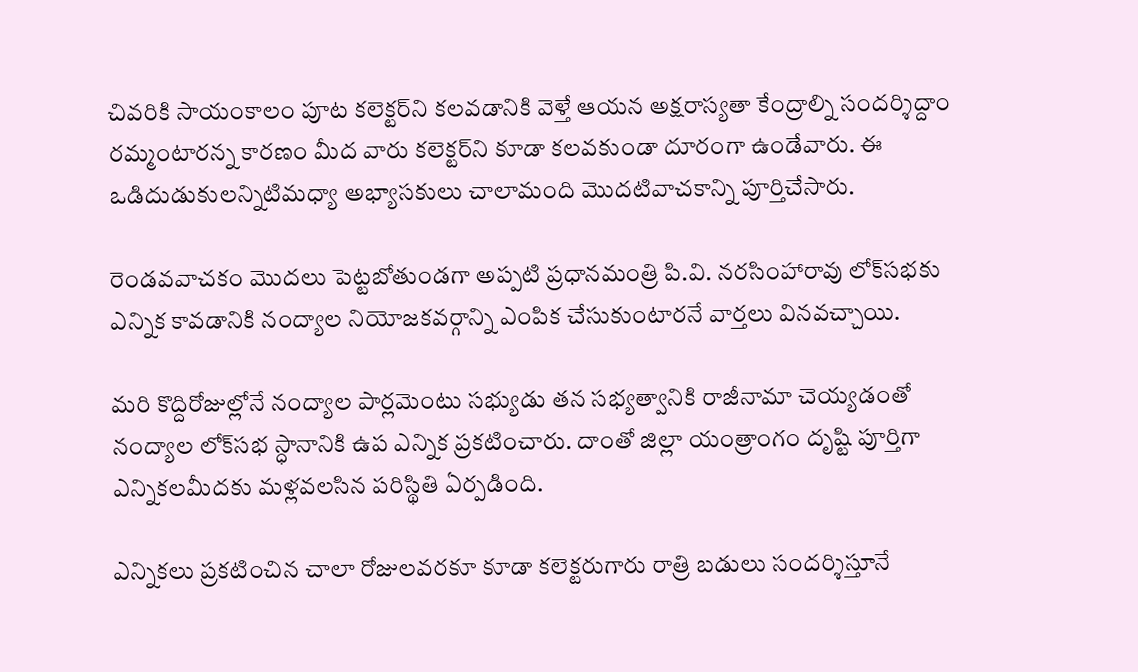చివరికి సాయంకాలం పూట కలెక్టర్‌ని కలవడానికి వెళ్తే ఆయన అక్షరాస్యతా కేంద్రాల్ని సందర్శిద్దాం రమ్మంటారన్న కారణం మీద వారు కలెక్టర్‌ని కూడా కలవకుండా దూరంగా ఉండేవారు. ఈ ఒడిదుడుకులన్నిటిమధ్యా అభ్యాసకులు చాలామంది మొదటివాచకాన్ని పూర్తిచేసారు.

రెండవవాచకం మొదలు పెట్టబోతుండగా అప్పటి ప్రధానమంత్రి పి.వి. నరసింహారావు లోక్‌సభకు ఎన్నిక కావడానికి నంద్యాల నియోజకవర్గాన్ని ఎంపిక చేసుకుంటారనే వార్తలు వినవచ్చాయి.

మరి కొద్దిరోజుల్లోనే నంద్యాల పార్లమెంటు సభ్యుడు తన సభ్యత్వానికి రాజీనామా చెయ్యడంతో నంద్యాల లోక్‌సభ స్ధానానికి ఉప ఎన్నిక ప్రకటించారు. దాంతో జిల్లా యంత్రాంగం దృష్టి పూర్తిగా ఎన్నికలమీదకు మళ్లవలసిన పరిస్థితి ఏర్పడింది.

ఎన్నికలు ప్రకటించిన చాలా రోజులవరకూ కూడా కలెక్టరుగారు రాత్రి బడులు సందర్శిస్తూనే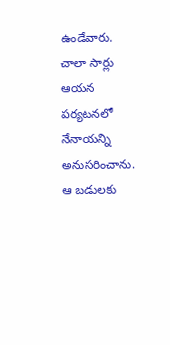ఉండేవారు. చాలా సార్లు ఆయన పర్యటనలో నేనాయన్ని అనుసరించాను.  ఆ బడులకు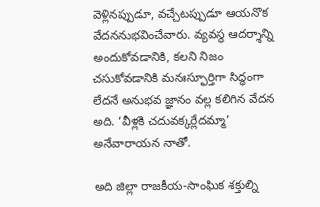వెళ్లినప్పుడూ, వచ్చేటప్పుడూ ఆయనొక వేదననుభవించేవారు. వ్యవస్థ ఆదర్శాన్ని అందుకోవడానికి, కలని నిజం చసుకోవడానికి మనఃస్ఫూర్తిగా సిద్ధంగా లేదనే అనుభవ జ్ఞానం వల్ల కలిగిన వేదన అది. ‘వీళ్లకి చదువక్కర్లేదమ్మా’ అనేవారాయన నాతో.

అది జిల్లా రాజకీయ-సాంఘిక శక్తుల్ని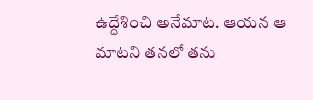ఉద్దేశించి అనేమాట. ఆయన ఆ మాటని తనలో తను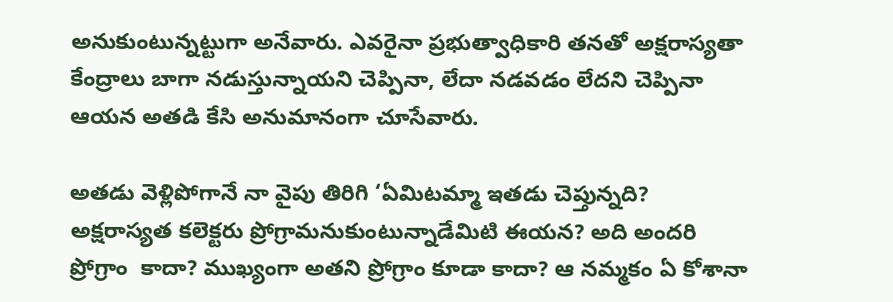అనుకుంటున్నట్టుగా అనేవారు. ఎవరైనా ప్రభుత్వాధికారి తనతో అక్షరాస్యతా కేంద్రాలు బాగా నడుస్తున్నాయని చెప్పినా, లేదా నడవడం లేదని చెప్పినా ఆయన అతడి కేసి అనుమానంగా చూసేవారు.

అతడు వెళ్లిపోగానే నా వైపు తిరిగి ‘ఏమిటమ్మా ఇతడు చెప్తున్నది? అక్షరాస్యత కలెక్టరు ప్రోగ్రామనుకుంటున్నాడేమిటి ఈయన? అది అందరి ప్రోగ్రాం  కాదా? ముఖ్యంగా అతని ప్రోగ్రాం కూడా కాదా? ఆ నమ్మకం ఏ కోశానా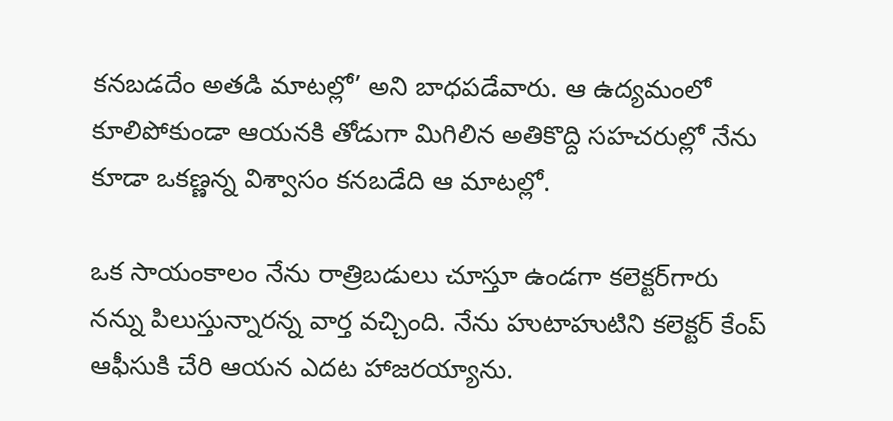కనబడదేం అతడి మాటల్లో’ అని బాధపడేవారు. ఆ ఉద్యమంలో కూలిపోకుండా ఆయనకి తోడుగా మిగిలిన అతికొద్ది సహచరుల్లో నేను కూడా ఒకణ్ణన్న విశ్వాసం కనబడేది ఆ మాటల్లో.

ఒక సాయంకాలం నేను రాత్రిబడులు చూస్తూ ఉండగా కలెక్టర్‌గారు నన్ను పిలుస్తున్నారన్న వార్త వచ్చింది. నేను హుటాహుటిని కలెక్టర్ కేంప్ ఆఫీసుకి చేరి ఆయన ఎదట హాజరయ్యాను.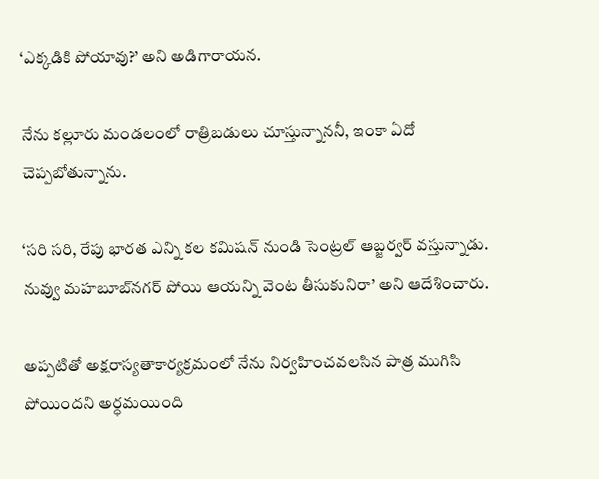‘ఎక్కడికి పోయావు?’ అని అడిగారాయన.

నేను కల్లూరు మండలంలో రాత్రిబడులు చూస్తున్నాననీ, ఇంకా ఏదో చెప్పబోతున్నాను.

‘సరి సరి, రేపు భారత ఎన్ని కల కమిషన్ నుండి సెంట్రల్ ఆబ్జర్వర్ వస్తున్నాడు. నువ్వు మహబూబ్‌నగర్ పోయి ఆయన్ని వెంట తీసుకునిరా’ అని ఆదేశించారు.

అప్పటితో అక్షరాస్యతాకార్యక్రమంలో నేను నిర్వహించవలసిన పాత్ర ముగిసి పోయిందని అర్ధమయింది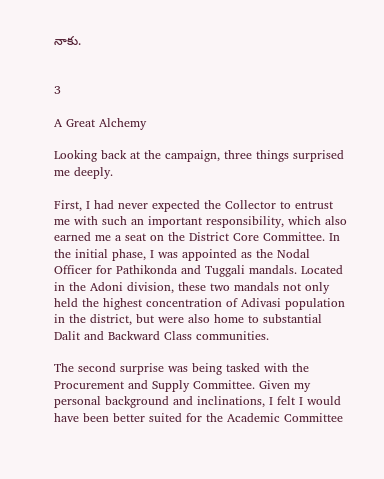నాకు.


3

A Great Alchemy

Looking back at the campaign, three things surprised me deeply.

First, I had never expected the Collector to entrust me with such an important responsibility, which also earned me a seat on the District Core Committee. In the initial phase, I was appointed as the Nodal Officer for Pathikonda and Tuggali mandals. Located in the Adoni division, these two mandals not only held the highest concentration of Adivasi population in the district, but were also home to substantial Dalit and Backward Class communities.

The second surprise was being tasked with the Procurement and Supply Committee. Given my personal background and inclinations, I felt I would have been better suited for the Academic Committee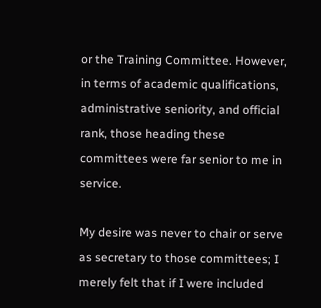or the Training Committee. However, in terms of academic qualifications, administrative seniority, and official rank, those heading these committees were far senior to me in service.

My desire was never to chair or serve as secretary to those committees; I merely felt that if I were included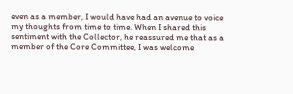even as a member, I would have had an avenue to voice my thoughts from time to time. When I shared this sentiment with the Collector, he reassured me that as a member of the Core Committee, I was welcome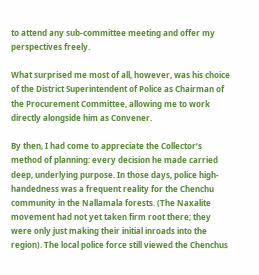to attend any sub-committee meeting and offer my perspectives freely.

What surprised me most of all, however, was his choice of the District Superintendent of Police as Chairman of the Procurement Committee, allowing me to work directly alongside him as Convener.

By then, I had come to appreciate the Collector’s method of planning: every decision he made carried deep, underlying purpose. In those days, police high-handedness was a frequent reality for the Chenchu community in the Nallamala forests. (The Naxalite movement had not yet taken firm root there; they were only just making their initial inroads into the region). The local police force still viewed the Chenchus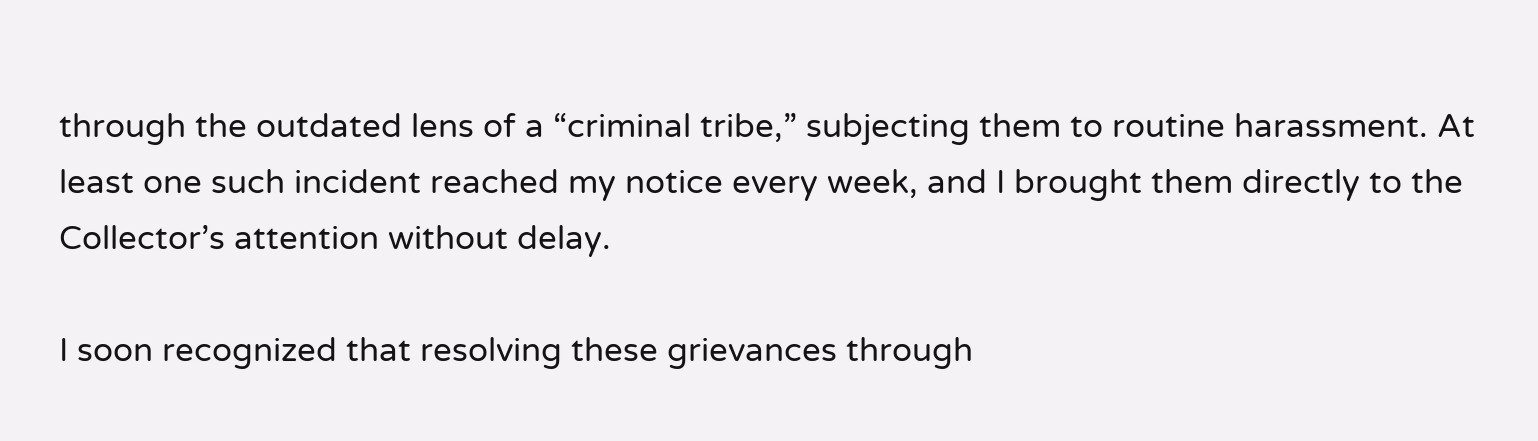through the outdated lens of a “criminal tribe,” subjecting them to routine harassment. At least one such incident reached my notice every week, and I brought them directly to the Collector’s attention without delay.

I soon recognized that resolving these grievances through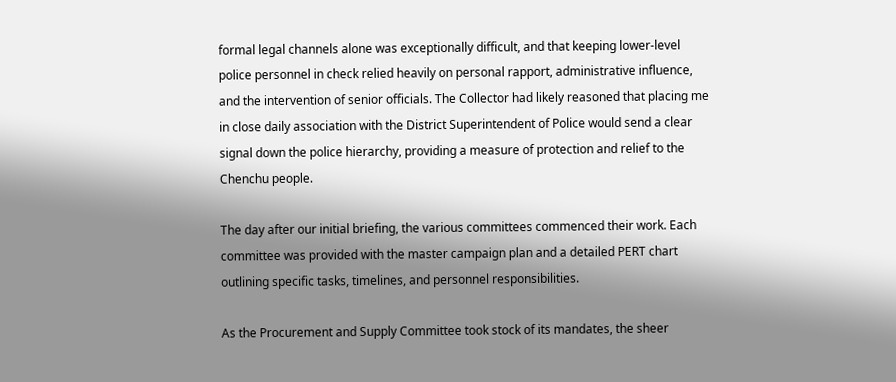formal legal channels alone was exceptionally difficult, and that keeping lower-level police personnel in check relied heavily on personal rapport, administrative influence, and the intervention of senior officials. The Collector had likely reasoned that placing me in close daily association with the District Superintendent of Police would send a clear signal down the police hierarchy, providing a measure of protection and relief to the Chenchu people.

The day after our initial briefing, the various committees commenced their work. Each committee was provided with the master campaign plan and a detailed PERT chart outlining specific tasks, timelines, and personnel responsibilities.

As the Procurement and Supply Committee took stock of its mandates, the sheer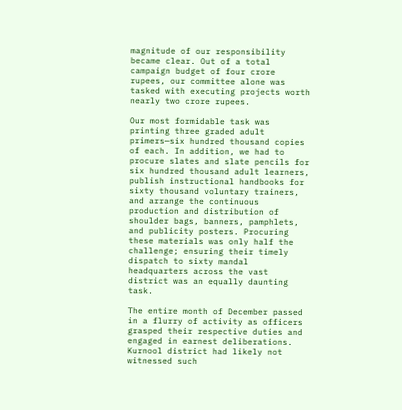magnitude of our responsibility became clear. Out of a total campaign budget of four crore rupees, our committee alone was tasked with executing projects worth nearly two crore rupees.

Our most formidable task was printing three graded adult primers—six hundred thousand copies of each. In addition, we had to procure slates and slate pencils for six hundred thousand adult learners, publish instructional handbooks for sixty thousand voluntary trainers, and arrange the continuous production and distribution of shoulder bags, banners, pamphlets, and publicity posters. Procuring these materials was only half the challenge; ensuring their timely dispatch to sixty mandal headquarters across the vast district was an equally daunting task.

The entire month of December passed in a flurry of activity as officers grasped their respective duties and engaged in earnest deliberations. Kurnool district had likely not witnessed such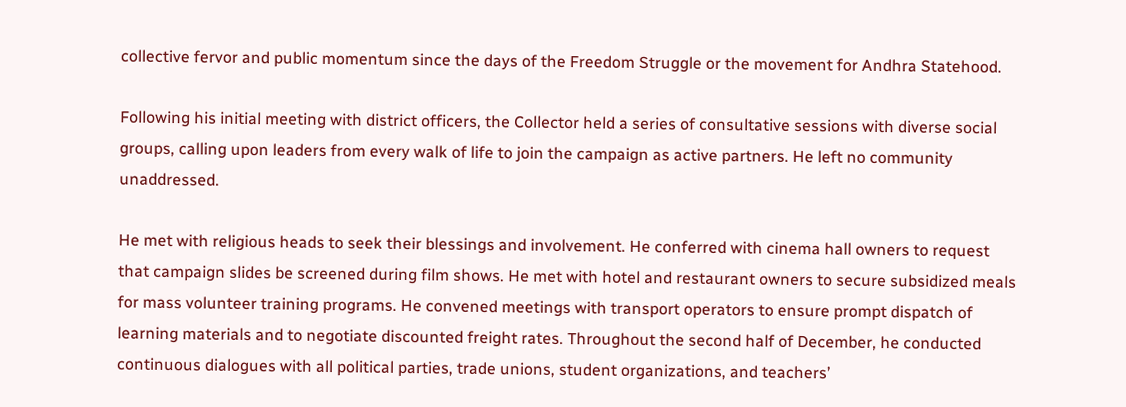collective fervor and public momentum since the days of the Freedom Struggle or the movement for Andhra Statehood.

Following his initial meeting with district officers, the Collector held a series of consultative sessions with diverse social groups, calling upon leaders from every walk of life to join the campaign as active partners. He left no community unaddressed.

He met with religious heads to seek their blessings and involvement. He conferred with cinema hall owners to request that campaign slides be screened during film shows. He met with hotel and restaurant owners to secure subsidized meals for mass volunteer training programs. He convened meetings with transport operators to ensure prompt dispatch of learning materials and to negotiate discounted freight rates. Throughout the second half of December, he conducted continuous dialogues with all political parties, trade unions, student organizations, and teachers’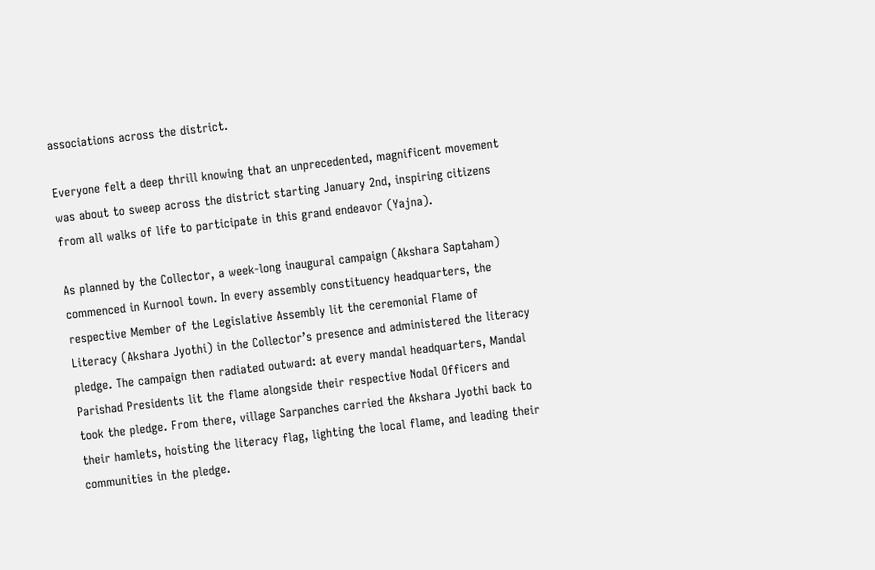associations across the district.

Everyone felt a deep thrill knowing that an unprecedented, magnificent movement was about to sweep across the district starting January 2nd, inspiring citizens from all walks of life to participate in this grand endeavor (Yajna).

As planned by the Collector, a week-long inaugural campaign (Akshara Saptaham) commenced in Kurnool town. In every assembly constituency headquarters, the respective Member of the Legislative Assembly lit the ceremonial Flame of Literacy (Akshara Jyothi) in the Collector’s presence and administered the literacy pledge. The campaign then radiated outward: at every mandal headquarters, Mandal Parishad Presidents lit the flame alongside their respective Nodal Officers and took the pledge. From there, village Sarpanches carried the Akshara Jyothi back to their hamlets, hoisting the literacy flag, lighting the local flame, and leading their communities in the pledge.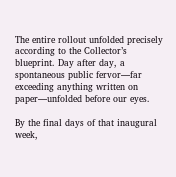The entire rollout unfolded precisely according to the Collector’s blueprint. Day after day, a spontaneous public fervor—far exceeding anything written on paper—unfolded before our eyes.

By the final days of that inaugural week,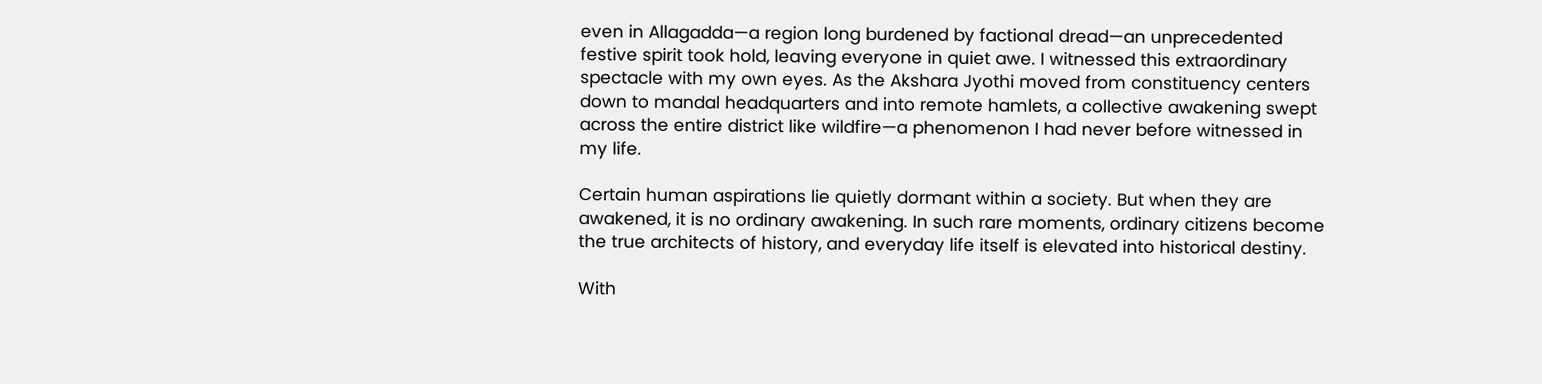even in Allagadda—a region long burdened by factional dread—an unprecedented festive spirit took hold, leaving everyone in quiet awe. I witnessed this extraordinary spectacle with my own eyes. As the Akshara Jyothi moved from constituency centers down to mandal headquarters and into remote hamlets, a collective awakening swept across the entire district like wildfire—a phenomenon I had never before witnessed in my life.

Certain human aspirations lie quietly dormant within a society. But when they are awakened, it is no ordinary awakening. In such rare moments, ordinary citizens become the true architects of history, and everyday life itself is elevated into historical destiny.

With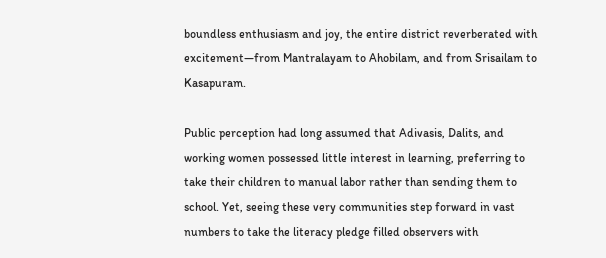boundless enthusiasm and joy, the entire district reverberated with excitement—from Mantralayam to Ahobilam, and from Srisailam to Kasapuram.

Public perception had long assumed that Adivasis, Dalits, and working women possessed little interest in learning, preferring to take their children to manual labor rather than sending them to school. Yet, seeing these very communities step forward in vast numbers to take the literacy pledge filled observers with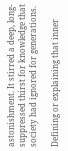astonishment. It stirred a deep, long-suppressed thirst for knowledge that society had ignored for generations.

Defining or explaining that inner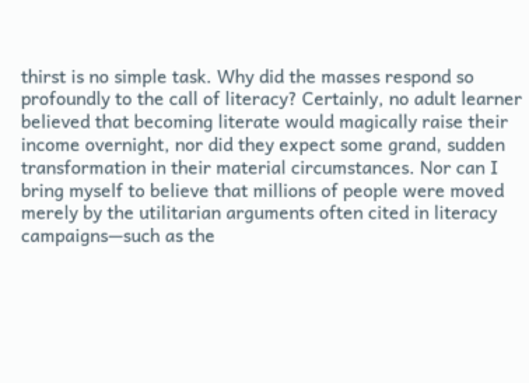thirst is no simple task. Why did the masses respond so profoundly to the call of literacy? Certainly, no adult learner believed that becoming literate would magically raise their income overnight, nor did they expect some grand, sudden transformation in their material circumstances. Nor can I bring myself to believe that millions of people were moved merely by the utilitarian arguments often cited in literacy campaigns—such as the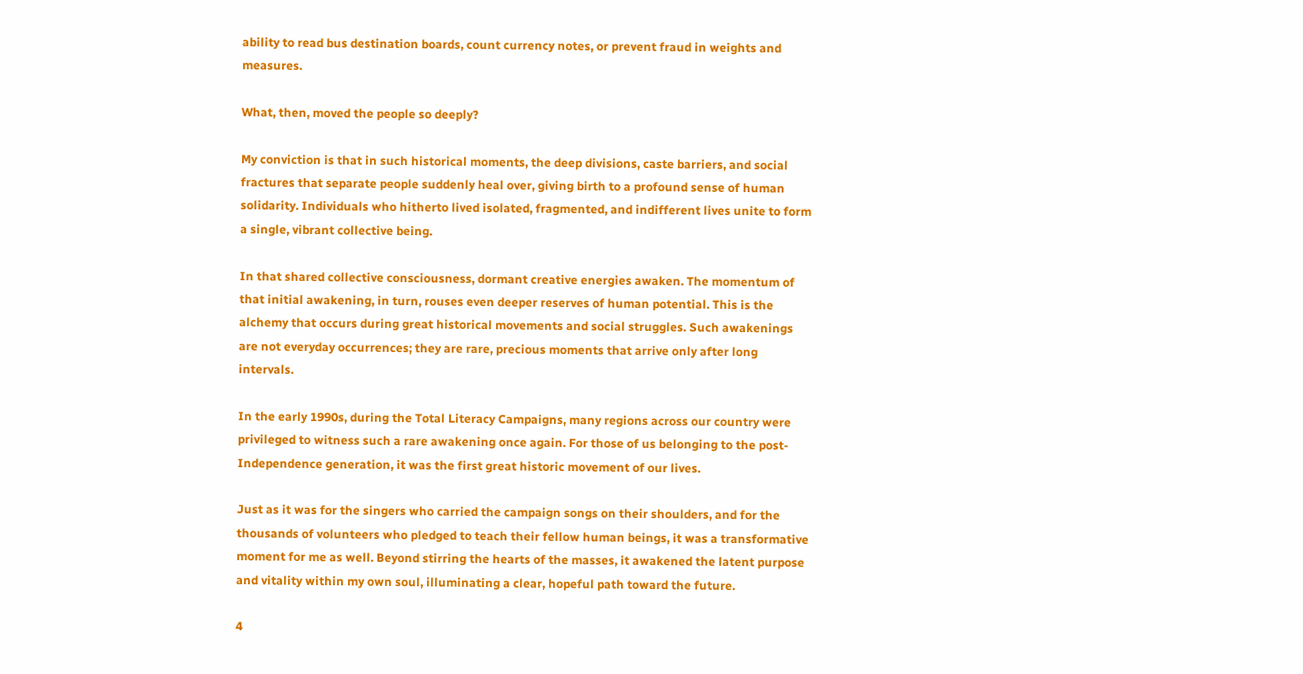ability to read bus destination boards, count currency notes, or prevent fraud in weights and measures.

What, then, moved the people so deeply?

My conviction is that in such historical moments, the deep divisions, caste barriers, and social fractures that separate people suddenly heal over, giving birth to a profound sense of human solidarity. Individuals who hitherto lived isolated, fragmented, and indifferent lives unite to form a single, vibrant collective being.

In that shared collective consciousness, dormant creative energies awaken. The momentum of that initial awakening, in turn, rouses even deeper reserves of human potential. This is the alchemy that occurs during great historical movements and social struggles. Such awakenings are not everyday occurrences; they are rare, precious moments that arrive only after long intervals.

In the early 1990s, during the Total Literacy Campaigns, many regions across our country were privileged to witness such a rare awakening once again. For those of us belonging to the post-Independence generation, it was the first great historic movement of our lives.

Just as it was for the singers who carried the campaign songs on their shoulders, and for the thousands of volunteers who pledged to teach their fellow human beings, it was a transformative moment for me as well. Beyond stirring the hearts of the masses, it awakened the latent purpose and vitality within my own soul, illuminating a clear, hopeful path toward the future.

4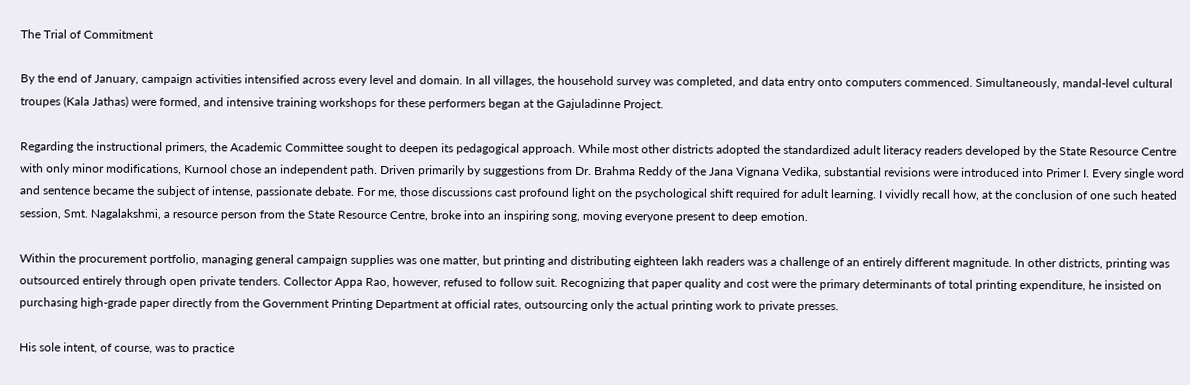The Trial of Commitment

By the end of January, campaign activities intensified across every level and domain. In all villages, the household survey was completed, and data entry onto computers commenced. Simultaneously, mandal-level cultural troupes (Kala Jathas) were formed, and intensive training workshops for these performers began at the Gajuladinne Project.

Regarding the instructional primers, the Academic Committee sought to deepen its pedagogical approach. While most other districts adopted the standardized adult literacy readers developed by the State Resource Centre with only minor modifications, Kurnool chose an independent path. Driven primarily by suggestions from Dr. Brahma Reddy of the Jana Vignana Vedika, substantial revisions were introduced into Primer I. Every single word and sentence became the subject of intense, passionate debate. For me, those discussions cast profound light on the psychological shift required for adult learning. I vividly recall how, at the conclusion of one such heated session, Smt. Nagalakshmi, a resource person from the State Resource Centre, broke into an inspiring song, moving everyone present to deep emotion.

Within the procurement portfolio, managing general campaign supplies was one matter, but printing and distributing eighteen lakh readers was a challenge of an entirely different magnitude. In other districts, printing was outsourced entirely through open private tenders. Collector Appa Rao, however, refused to follow suit. Recognizing that paper quality and cost were the primary determinants of total printing expenditure, he insisted on purchasing high-grade paper directly from the Government Printing Department at official rates, outsourcing only the actual printing work to private presses.

His sole intent, of course, was to practice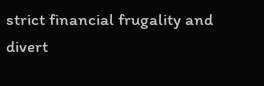strict financial frugality and divert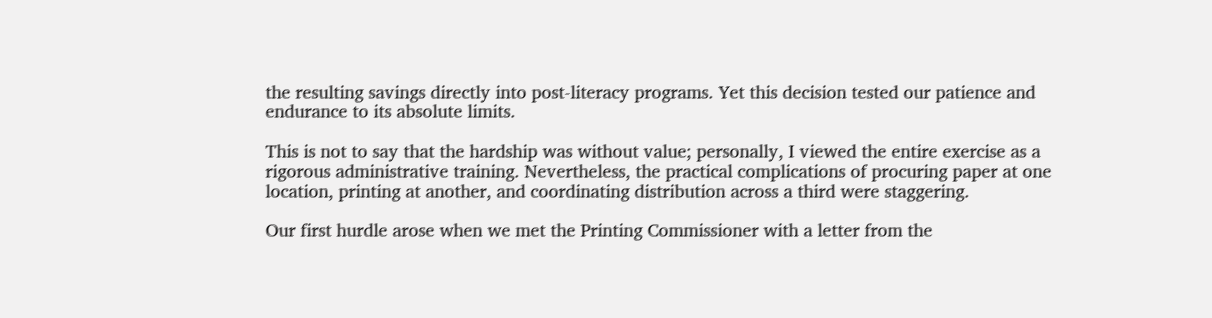the resulting savings directly into post-literacy programs. Yet this decision tested our patience and endurance to its absolute limits.

This is not to say that the hardship was without value; personally, I viewed the entire exercise as a rigorous administrative training. Nevertheless, the practical complications of procuring paper at one location, printing at another, and coordinating distribution across a third were staggering.

Our first hurdle arose when we met the Printing Commissioner with a letter from the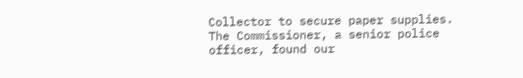Collector to secure paper supplies. The Commissioner, a senior police officer, found our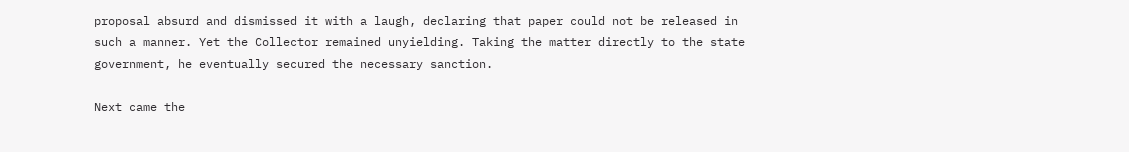proposal absurd and dismissed it with a laugh, declaring that paper could not be released in such a manner. Yet the Collector remained unyielding. Taking the matter directly to the state government, he eventually secured the necessary sanction.

Next came the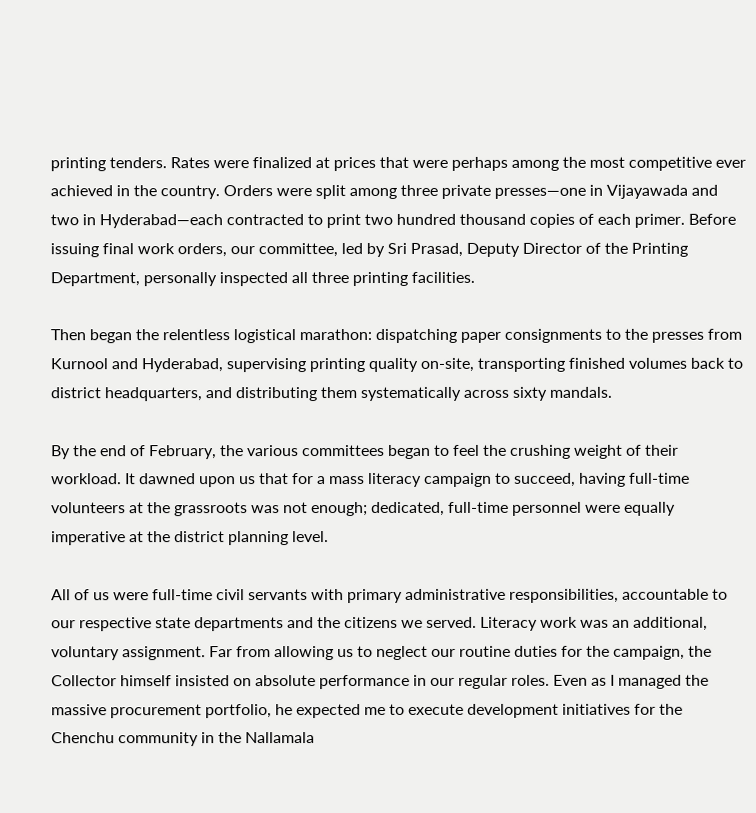printing tenders. Rates were finalized at prices that were perhaps among the most competitive ever achieved in the country. Orders were split among three private presses—one in Vijayawada and two in Hyderabad—each contracted to print two hundred thousand copies of each primer. Before issuing final work orders, our committee, led by Sri Prasad, Deputy Director of the Printing Department, personally inspected all three printing facilities.

Then began the relentless logistical marathon: dispatching paper consignments to the presses from Kurnool and Hyderabad, supervising printing quality on-site, transporting finished volumes back to district headquarters, and distributing them systematically across sixty mandals.

By the end of February, the various committees began to feel the crushing weight of their workload. It dawned upon us that for a mass literacy campaign to succeed, having full-time volunteers at the grassroots was not enough; dedicated, full-time personnel were equally imperative at the district planning level.

All of us were full-time civil servants with primary administrative responsibilities, accountable to our respective state departments and the citizens we served. Literacy work was an additional, voluntary assignment. Far from allowing us to neglect our routine duties for the campaign, the Collector himself insisted on absolute performance in our regular roles. Even as I managed the massive procurement portfolio, he expected me to execute development initiatives for the Chenchu community in the Nallamala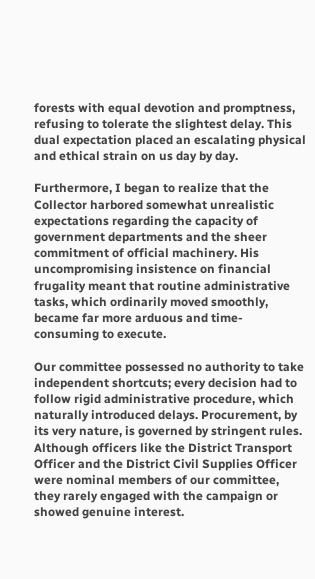forests with equal devotion and promptness, refusing to tolerate the slightest delay. This dual expectation placed an escalating physical and ethical strain on us day by day.

Furthermore, I began to realize that the Collector harbored somewhat unrealistic expectations regarding the capacity of government departments and the sheer commitment of official machinery. His uncompromising insistence on financial frugality meant that routine administrative tasks, which ordinarily moved smoothly, became far more arduous and time-consuming to execute.

Our committee possessed no authority to take independent shortcuts; every decision had to follow rigid administrative procedure, which naturally introduced delays. Procurement, by its very nature, is governed by stringent rules. Although officers like the District Transport Officer and the District Civil Supplies Officer were nominal members of our committee, they rarely engaged with the campaign or showed genuine interest.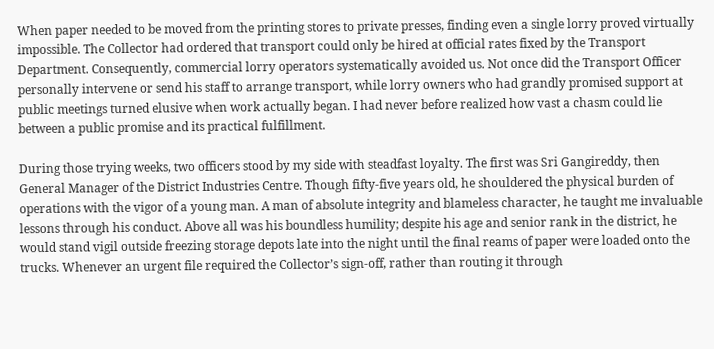When paper needed to be moved from the printing stores to private presses, finding even a single lorry proved virtually impossible. The Collector had ordered that transport could only be hired at official rates fixed by the Transport Department. Consequently, commercial lorry operators systematically avoided us. Not once did the Transport Officer personally intervene or send his staff to arrange transport, while lorry owners who had grandly promised support at public meetings turned elusive when work actually began. I had never before realized how vast a chasm could lie between a public promise and its practical fulfillment.

During those trying weeks, two officers stood by my side with steadfast loyalty. The first was Sri Gangireddy, then General Manager of the District Industries Centre. Though fifty-five years old, he shouldered the physical burden of operations with the vigor of a young man. A man of absolute integrity and blameless character, he taught me invaluable lessons through his conduct. Above all was his boundless humility; despite his age and senior rank in the district, he would stand vigil outside freezing storage depots late into the night until the final reams of paper were loaded onto the trucks. Whenever an urgent file required the Collector’s sign-off, rather than routing it through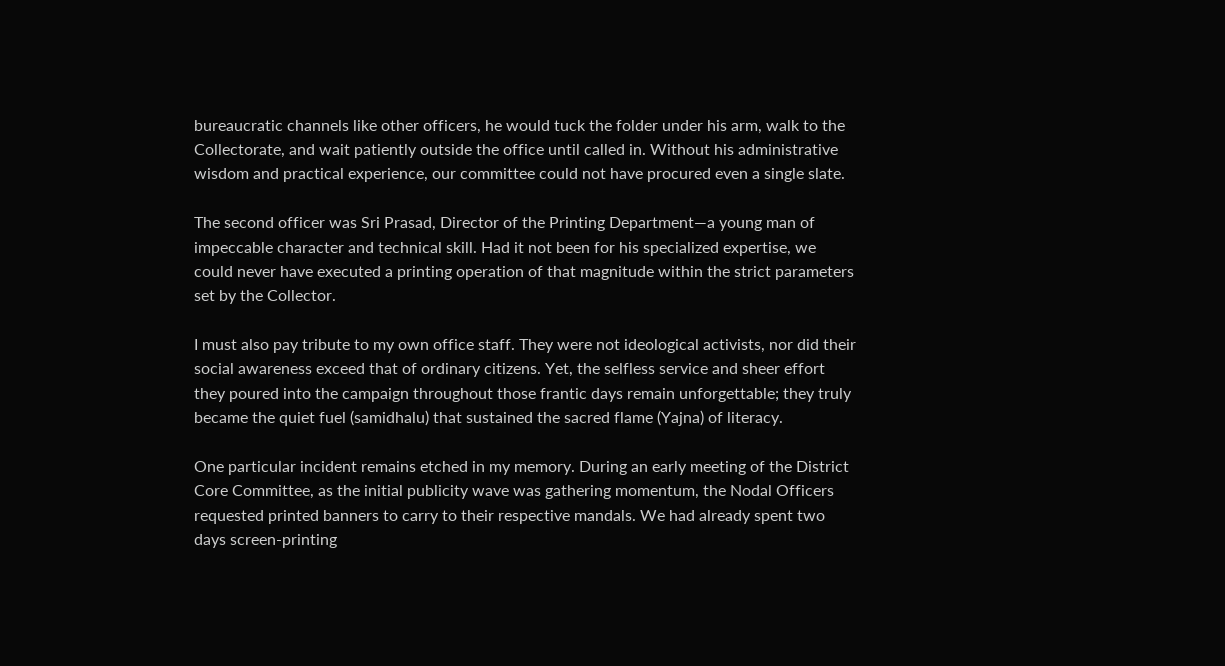bureaucratic channels like other officers, he would tuck the folder under his arm, walk to the Collectorate, and wait patiently outside the office until called in. Without his administrative wisdom and practical experience, our committee could not have procured even a single slate.

The second officer was Sri Prasad, Director of the Printing Department—a young man of impeccable character and technical skill. Had it not been for his specialized expertise, we could never have executed a printing operation of that magnitude within the strict parameters set by the Collector.

I must also pay tribute to my own office staff. They were not ideological activists, nor did their social awareness exceed that of ordinary citizens. Yet, the selfless service and sheer effort they poured into the campaign throughout those frantic days remain unforgettable; they truly became the quiet fuel (samidhalu) that sustained the sacred flame (Yajna) of literacy.

One particular incident remains etched in my memory. During an early meeting of the District Core Committee, as the initial publicity wave was gathering momentum, the Nodal Officers requested printed banners to carry to their respective mandals. We had already spent two days screen-printing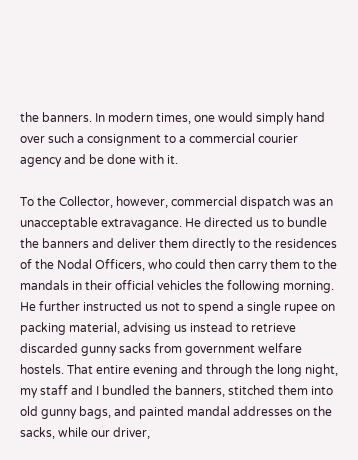the banners. In modern times, one would simply hand over such a consignment to a commercial courier agency and be done with it.

To the Collector, however, commercial dispatch was an unacceptable extravagance. He directed us to bundle the banners and deliver them directly to the residences of the Nodal Officers, who could then carry them to the mandals in their official vehicles the following morning. He further instructed us not to spend a single rupee on packing material, advising us instead to retrieve discarded gunny sacks from government welfare hostels. That entire evening and through the long night, my staff and I bundled the banners, stitched them into old gunny bags, and painted mandal addresses on the sacks, while our driver,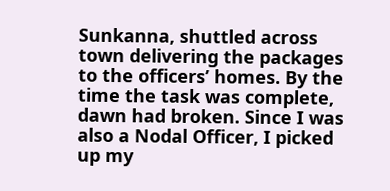Sunkanna, shuttled across town delivering the packages to the officers’ homes. By the time the task was complete, dawn had broken. Since I was also a Nodal Officer, I picked up my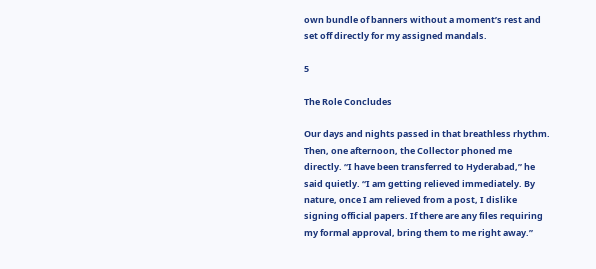own bundle of banners without a moment’s rest and set off directly for my assigned mandals.

5

The Role Concludes

Our days and nights passed in that breathless rhythm. Then, one afternoon, the Collector phoned me directly. “I have been transferred to Hyderabad,” he said quietly. “I am getting relieved immediately. By nature, once I am relieved from a post, I dislike signing official papers. If there are any files requiring my formal approval, bring them to me right away.”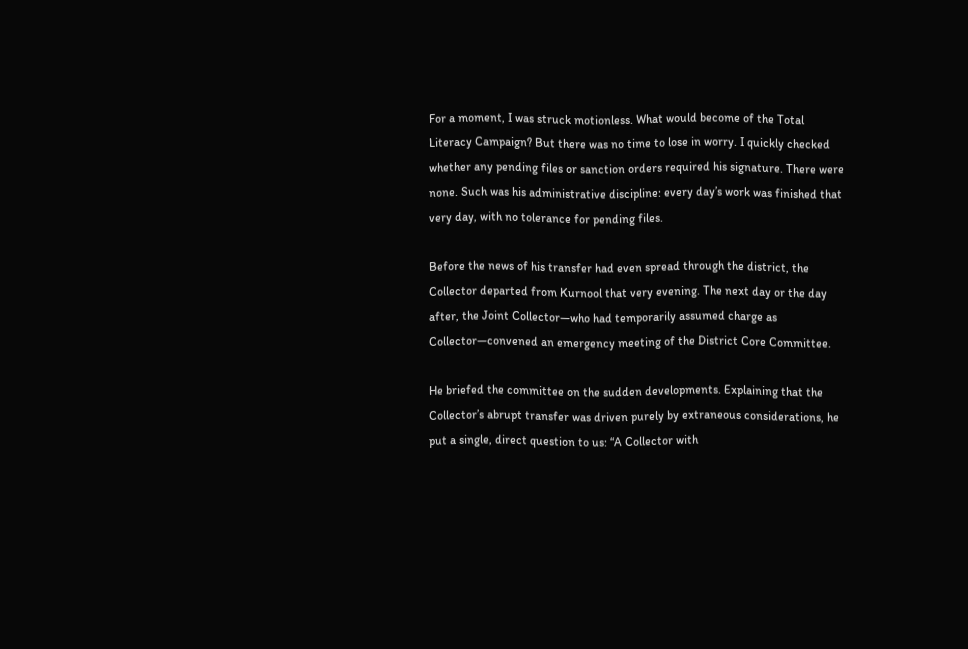For a moment, I was struck motionless. What would become of the Total Literacy Campaign? But there was no time to lose in worry. I quickly checked whether any pending files or sanction orders required his signature. There were none. Such was his administrative discipline: every day’s work was finished that very day, with no tolerance for pending files.

Before the news of his transfer had even spread through the district, the Collector departed from Kurnool that very evening. The next day or the day after, the Joint Collector—who had temporarily assumed charge as Collector—convened an emergency meeting of the District Core Committee.

He briefed the committee on the sudden developments. Explaining that the Collector’s abrupt transfer was driven purely by extraneous considerations, he put a single, direct question to us: “A Collector with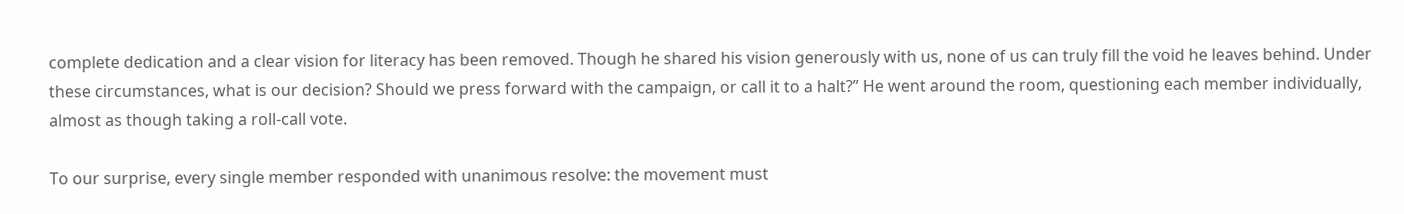complete dedication and a clear vision for literacy has been removed. Though he shared his vision generously with us, none of us can truly fill the void he leaves behind. Under these circumstances, what is our decision? Should we press forward with the campaign, or call it to a halt?” He went around the room, questioning each member individually, almost as though taking a roll-call vote.

To our surprise, every single member responded with unanimous resolve: the movement must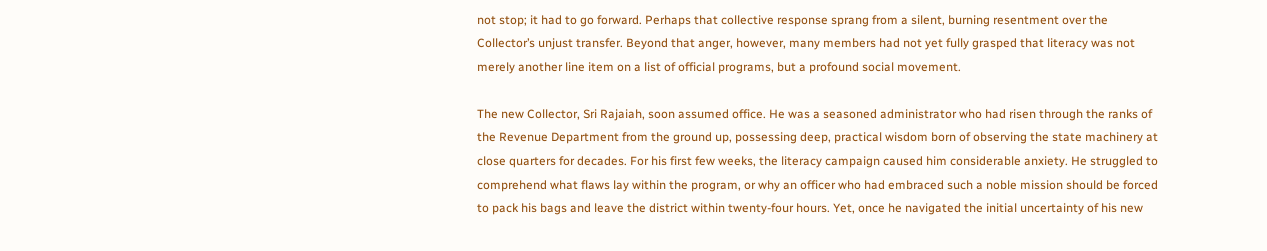not stop; it had to go forward. Perhaps that collective response sprang from a silent, burning resentment over the Collector’s unjust transfer. Beyond that anger, however, many members had not yet fully grasped that literacy was not merely another line item on a list of official programs, but a profound social movement.

The new Collector, Sri Rajaiah, soon assumed office. He was a seasoned administrator who had risen through the ranks of the Revenue Department from the ground up, possessing deep, practical wisdom born of observing the state machinery at close quarters for decades. For his first few weeks, the literacy campaign caused him considerable anxiety. He struggled to comprehend what flaws lay within the program, or why an officer who had embraced such a noble mission should be forced to pack his bags and leave the district within twenty-four hours. Yet, once he navigated the initial uncertainty of his new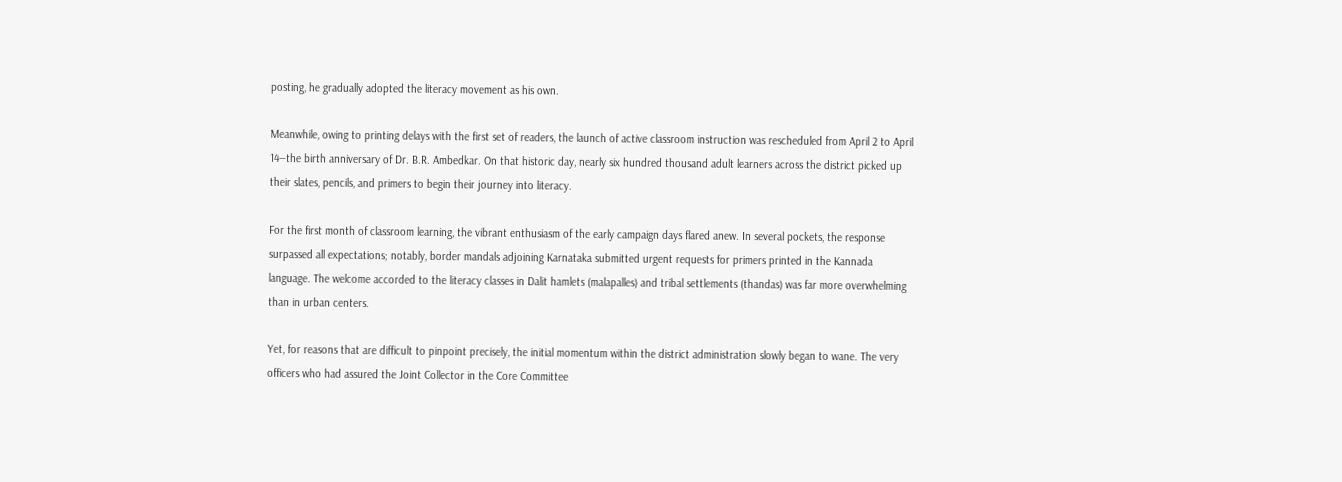posting, he gradually adopted the literacy movement as his own.

Meanwhile, owing to printing delays with the first set of readers, the launch of active classroom instruction was rescheduled from April 2 to April 14—the birth anniversary of Dr. B.R. Ambedkar. On that historic day, nearly six hundred thousand adult learners across the district picked up their slates, pencils, and primers to begin their journey into literacy.

For the first month of classroom learning, the vibrant enthusiasm of the early campaign days flared anew. In several pockets, the response surpassed all expectations; notably, border mandals adjoining Karnataka submitted urgent requests for primers printed in the Kannada language. The welcome accorded to the literacy classes in Dalit hamlets (malapalles) and tribal settlements (thandas) was far more overwhelming than in urban centers.

Yet, for reasons that are difficult to pinpoint precisely, the initial momentum within the district administration slowly began to wane. The very officers who had assured the Joint Collector in the Core Committee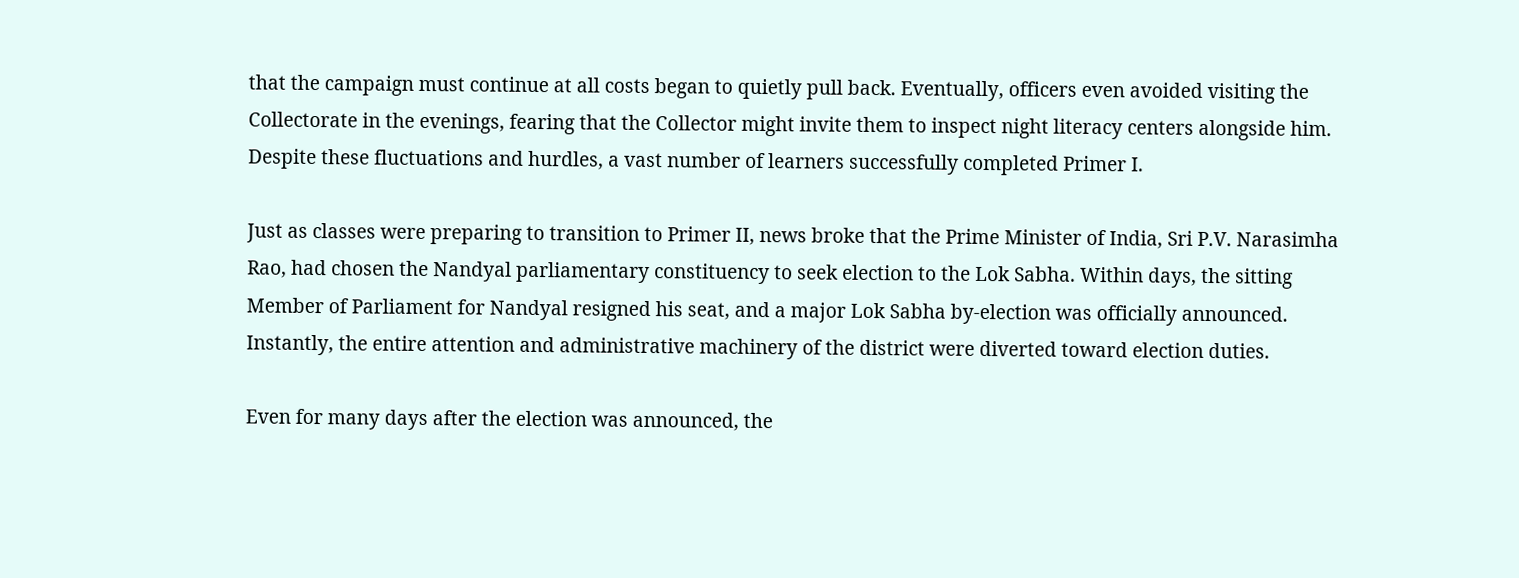that the campaign must continue at all costs began to quietly pull back. Eventually, officers even avoided visiting the Collectorate in the evenings, fearing that the Collector might invite them to inspect night literacy centers alongside him. Despite these fluctuations and hurdles, a vast number of learners successfully completed Primer I.

Just as classes were preparing to transition to Primer II, news broke that the Prime Minister of India, Sri P.V. Narasimha Rao, had chosen the Nandyal parliamentary constituency to seek election to the Lok Sabha. Within days, the sitting Member of Parliament for Nandyal resigned his seat, and a major Lok Sabha by-election was officially announced. Instantly, the entire attention and administrative machinery of the district were diverted toward election duties.

Even for many days after the election was announced, the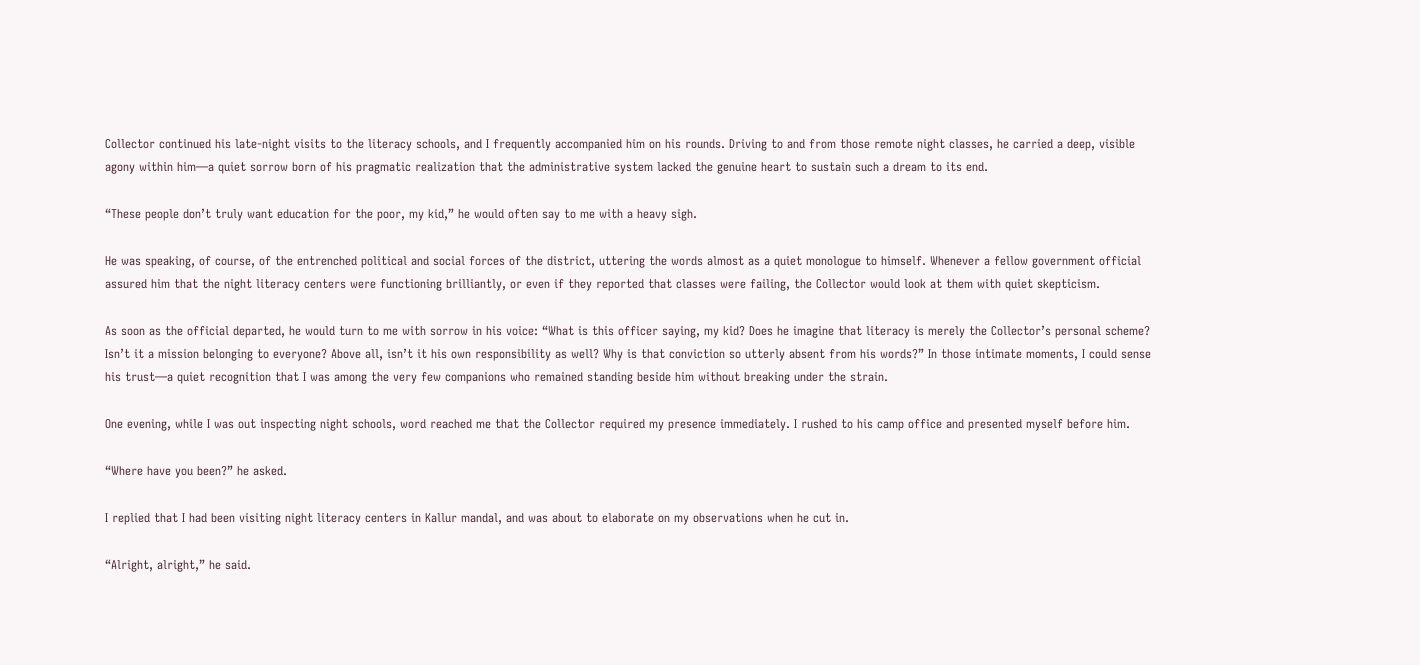Collector continued his late-night visits to the literacy schools, and I frequently accompanied him on his rounds. Driving to and from those remote night classes, he carried a deep, visible agony within him—a quiet sorrow born of his pragmatic realization that the administrative system lacked the genuine heart to sustain such a dream to its end.

“These people don’t truly want education for the poor, my kid,” he would often say to me with a heavy sigh.

He was speaking, of course, of the entrenched political and social forces of the district, uttering the words almost as a quiet monologue to himself. Whenever a fellow government official assured him that the night literacy centers were functioning brilliantly, or even if they reported that classes were failing, the Collector would look at them with quiet skepticism.

As soon as the official departed, he would turn to me with sorrow in his voice: “What is this officer saying, my kid? Does he imagine that literacy is merely the Collector’s personal scheme? Isn’t it a mission belonging to everyone? Above all, isn’t it his own responsibility as well? Why is that conviction so utterly absent from his words?” In those intimate moments, I could sense his trust—a quiet recognition that I was among the very few companions who remained standing beside him without breaking under the strain.

One evening, while I was out inspecting night schools, word reached me that the Collector required my presence immediately. I rushed to his camp office and presented myself before him.

“Where have you been?” he asked.

I replied that I had been visiting night literacy centers in Kallur mandal, and was about to elaborate on my observations when he cut in.

“Alright, alright,” he said.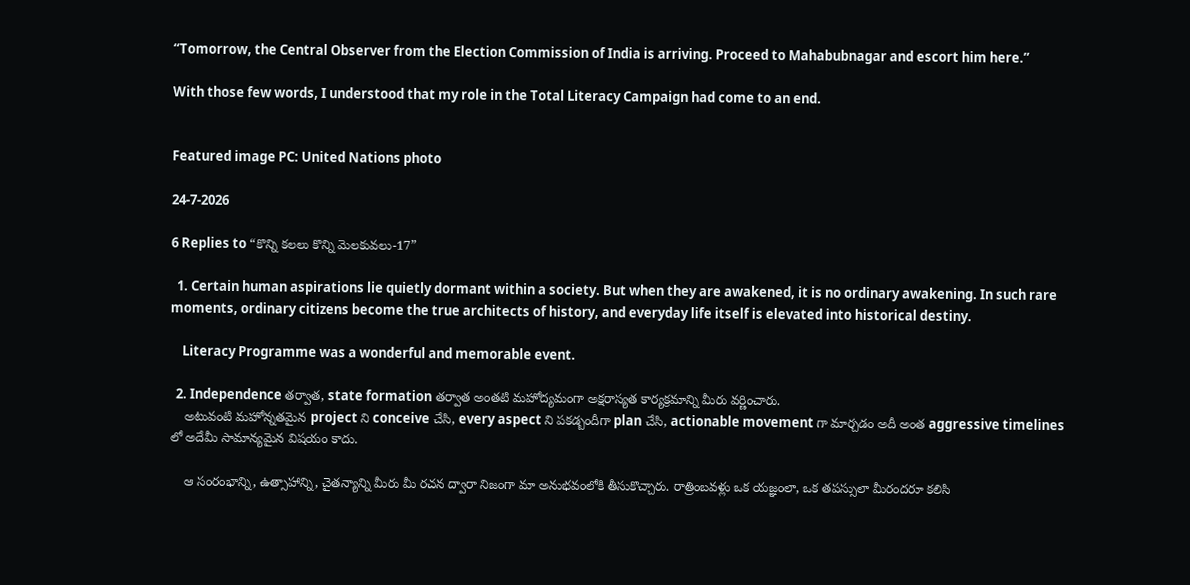“Tomorrow, the Central Observer from the Election Commission of India is arriving. Proceed to Mahabubnagar and escort him here.”

With those few words, I understood that my role in the Total Literacy Campaign had come to an end.


Featured image PC: United Nations photo

24-7-2026

6 Replies to “కొన్ని కలలు కొన్ని మెలకువలు-17”

  1. Certain human aspirations lie quietly dormant within a society. But when they are awakened, it is no ordinary awakening. In such rare moments, ordinary citizens become the true architects of history, and everyday life itself is elevated into historical destiny.

    Literacy Programme was a wonderful and memorable event.

  2. Independence తర్వాత, state formation తర్వాత అంతటి మహోద్యమంగా అక్షరాస్యత కార్యక్రమాన్ని మీరు వర్ణించారు.
    అటువంటి మహోన్నతమైన project ని conceive చేసి, every aspect ని పకడ్బందీగా plan చేసి, actionable movement గా మార్చడం అదీ అంత aggressive timelines లో అదేమీ సామాన్యమైన విషయం కాదు.

    ఆ సంరంభాన్ని, ఉత్సాహాన్ని, చైతన్యాన్ని మీరు మీ రచన ద్వారా నిజంగా మా అనుభవంలోకి తీసుకొచ్చారు. రాత్రింబవళ్లు ఒక యజ్ఞంలా, ఒక తపస్సులా మీరందరూ కలిసి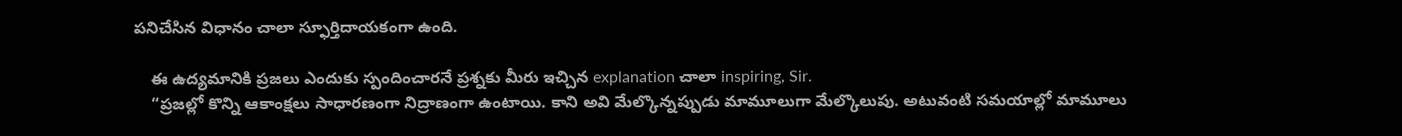పనిచేసిన విధానం చాలా స్ఫూర్తిదాయకంగా ఉంది.

    ఈ ఉద్యమానికి ప్రజలు ఎందుకు స్పందించారనే ప్రశ్నకు మీరు ఇచ్చిన explanation చాలా inspiring, Sir.
    “ప్రజల్లో కొన్ని ఆకాంక్షలు సాధారణంగా నిద్రాణంగా ఉంటాయి. కాని అవి మేల్కొన్నప్పుడు మామూలుగా మేల్కొలుపు. అటువంటి సమయాల్లో మామూలు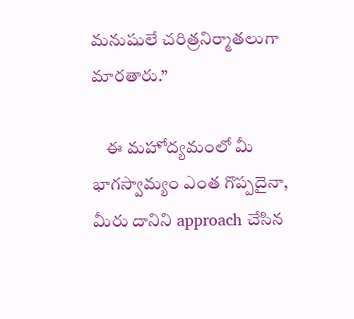మనుషులే చరిత్రనిర్మాతలుగా మారతారు.”

    ఈ మహోద్యమంలో మీ భాగస్వామ్యం ఎంత గొప్పదైనా, మీరు దానిని approach చేసిన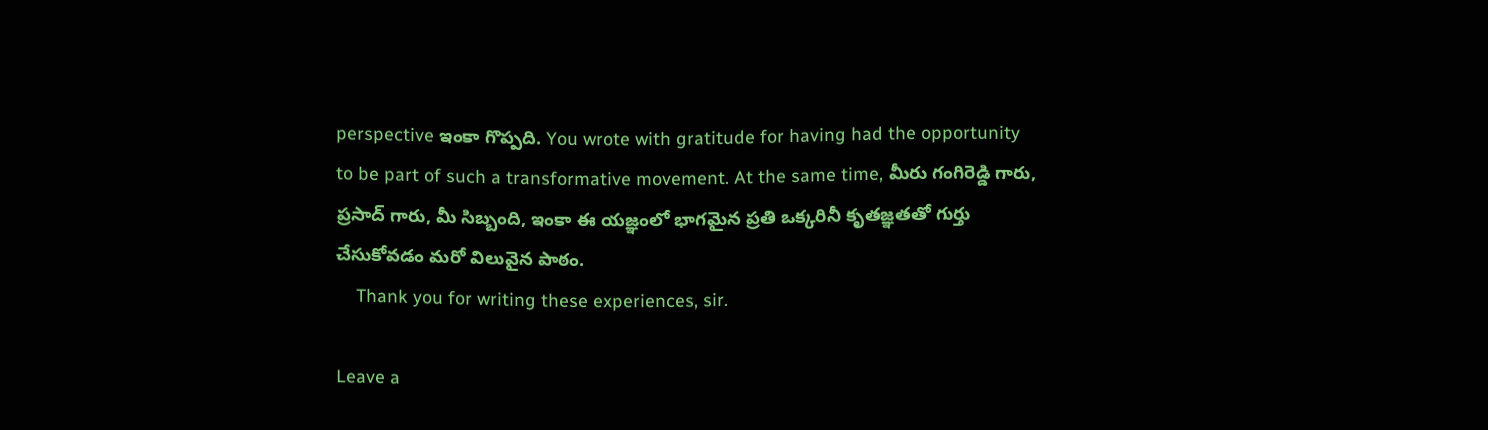perspective ఇంకా గొప్పది. You wrote with gratitude for having had the opportunity to be part of such a transformative movement. At the same time, మీరు గంగిరెడ్డి గారు, ప్రసాద్ గారు, మీ సిబ్బంది, ఇంకా ఈ యజ్ఞంలో భాగమైన ప్రతి ఒక్కరినీ కృతజ్ఞతతో గుర్తు చేసుకోవడం మరో విలువైన పాఠం.
    Thank you for writing these experiences, sir.

Leave a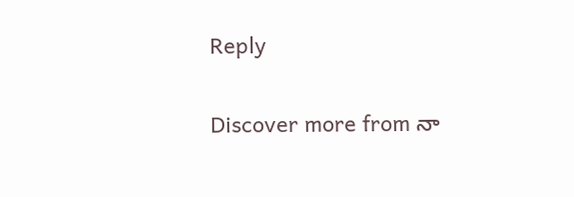Reply

Discover more from నా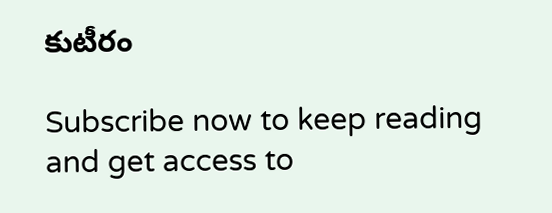కుటీరం

Subscribe now to keep reading and get access to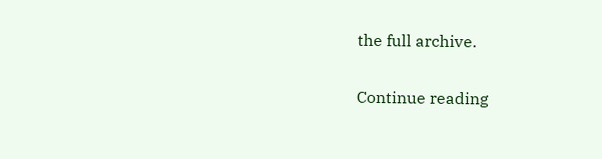the full archive.

Continue reading